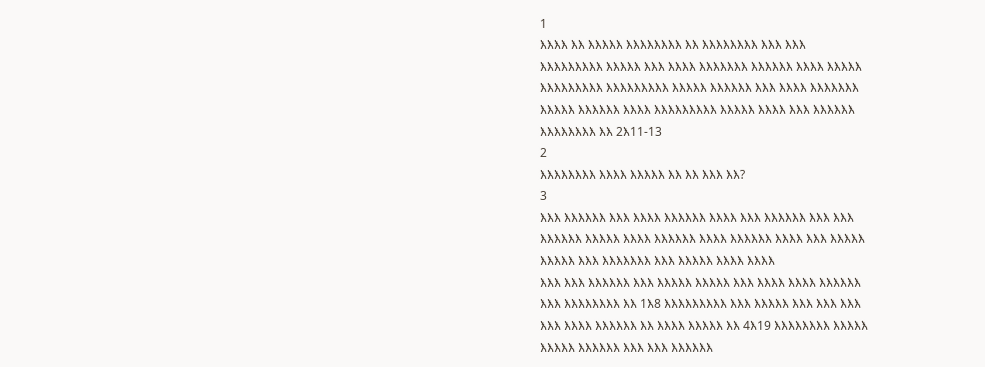1
እእእእ እእ እእእእእ እእእእእእእእ እእ እእእእእእእእ እእእ እእእ
እእእእእእእእእ እእእእእ እእእ እእእእ እእእእእእእ እእእእእእ እእእእ እእእእእ
እእእእእእእእእ እእእእእእእእእ እእእእእ እእእእእእ እእእ እእእእ እእእእእእእ
እእእእእ እእእእእእ እእእእ እእእእእእእእእ እእእእእ እእእእ እእእ እእእእእእ
እእእእእእእእ እእ 2እ11-13
2
እእእእእእእእ እእእእ እእእእእ እእ እእ እእእ እእ?
3
እእእ እእእእእእ እእእ እእእእ እእእእእእ እእእእ እእእ እእእእእእ እእእ እእእ
እእእእእእ እእእእእ እእእእ እእእእእእ እእእእ እእእእእእ እእእእ እእእ እእእእእ
እእእእእ እእእ እእእእእእእ እእእ እእእእእ እእእእ እእእእ
እእእ እእእ እእእእእእ እእእ እእእእእ እእእእእ እእእ እእእእ እእእእ እእእእእእ
እእእ እእእእእእእእ እእ 1እ8 እእእእእእእእእ እእእ እእእእእ እእእ እእእ እእእ
እእእ እእእእ እእእእእእ እእ እእእእ እእእእእ እእ 4እ19 እእእእእእእእ እእእእእ
እእእእእ እእእእእእ እእእ እእእ እእእእእእ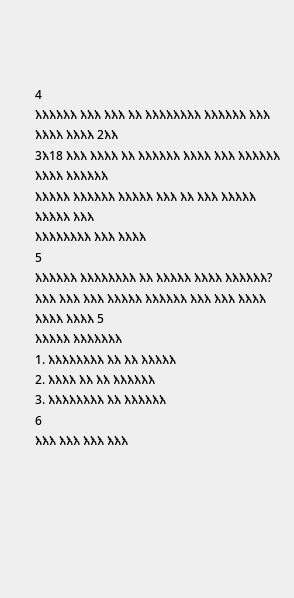4
እእእእእእ እእእ እእእ እእ እእእእእእእእ እእእእእእ እእእ እእእእ እእእእ 2እእ
3እ18 እእእ እእእእ እእ እእእእእእ እእእእ እእእ እእእእእእ እእእእ እእእእእእ
እእእእእ እእእእእእ እእእእእ እእእ እእ እእእ እእእእእ እእእእእ እእእ
እእእእእእእእ እእእ እእእእ
5
እእእእእእ እእእእእእእእ እእ እእእእእ እእእእ እእእእእእ?
እእእ እእእ እእእ እእእእእ እእእእእእ እእእ እእእ እእእእ እእእእ እእእእ 5
እእእእእ እእእእእእእ
1. እእእእእእእእ እእ እእ እእእእእ
2. እእእእ እእ እእ እእእእእእ
3. እእእእእእእእ እእ እእእእእእ
6
እእእ እእእ እእእ እእእ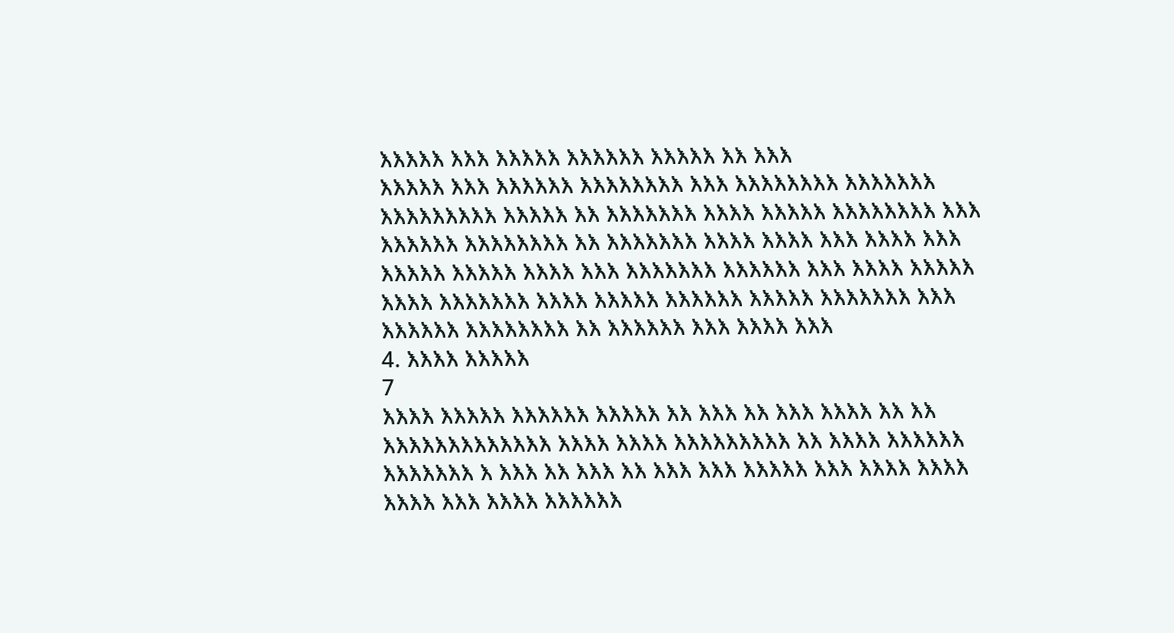እእእእእ እእእ እእእእእ እእእእእእ እእእእእ እእ እእእ
እእእእእ እእእ እእእእእእ እእእእእእእእ እእእ እእእእእእእእ እእእእእእእ
እእእእእእእእእ እእእእእ እእ እእእእእእእ እእእእ እእእእእ እእእእእእእእ እእእ
እእእእእእ እእእእእእእእ እእ እእእእእእእ እእእእ እእእእ እእእ እእእእ እእእ
እእእእእ እእእእእ እእእእ እእእ እእእእእእእ እእእእእእ እእእ እእእእ እእእእእ
እእእእ እእእእእእእ እእእእ እእእእእ እእእእእእ እእእእእ እእእእእእእ እእእ
እእእእእእ እእእእእእእእ እእ እእእእእእ እእእ እእእእ እእእ
4. እእእእ እእእእእ
7
እእእእ እእእእእ እእእእእእ እእእእእ እእ እእእ እእ እእእ እእእእ እእ እእ
እእእእእእእእእእእእእ እእእእ እእእእ እእእእእእእእእ እእ እእእእ እእእእእእ
እእእእእእእ እ እእእ እእ እእእ እእ እእእ እእእ እእእእእ እእእ እእእእ እእእእ
እእእእ እእእ እእእእ እእእእእእ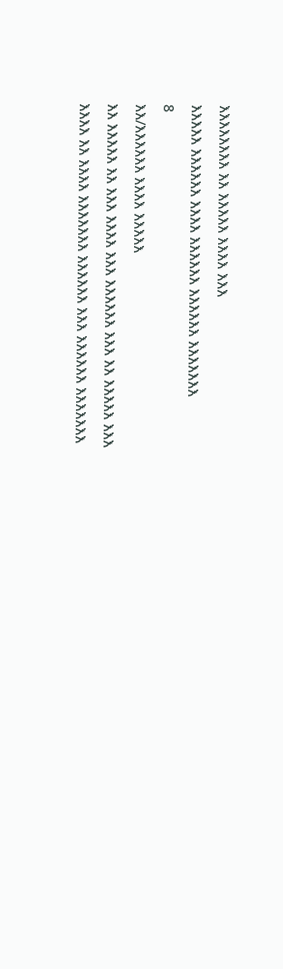እእእእእእእእ እእ እእእእእ እእእእ እእእ
እእእእእ እእእእእእ እእእእ እእእእእእ እእእእእእ እእእእእእእ
8
እእ/እእእእእእ እእእእ እእእእእ
እእ እእእእእ እእ እእእ እእእእ እእእ እእእእእእ እእእ እእ እእእእእ እእእ
እእእእ እእ እእእእ እእእእእእእ እእእእእእ እእእ እእእእእእ እእእእእእእ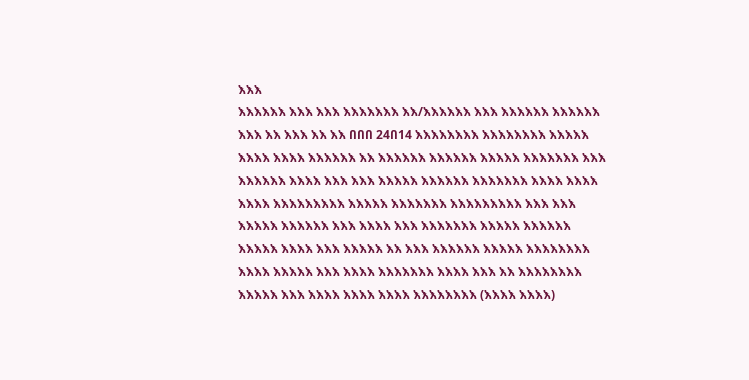እእእ
እእእእእእ እእእ እእእ እእእእእእእ እእ/እእእእእእ እእእ እእእእእእ እእእእእእ
እእእ እእ እእእ እእ እእ በበበ 24በ14 እእእእእእእእ እእእእእእእእ እእእእእ
እእእእ እእእእ እእእእእእ እእ እእእእእእ እእእእእእ እእእእእ እእእእእእእ እእእ
እእእእእእ እእእእ እእእ እእእ እእእእእ እእእእእእ እእእእእእእ እእእእ እእእእ
እእእእ እእእእእእእእእ እእእእእ እእእእእእእ እእእእእእእእእ እእእ እእእ
እእእእእ እእእእእእ እእእ እእእእ እእእ እእእእእእእ እእእእእ እእእእእእ
እእእእእ እእእእ እእእ እእእእእ እእ እእእ እእእእእእ እእእእእ እእእእእእእእ
እእእእ እእእእእ እእእ እእእእ እእእእእእእ እእእእ እእእ እእ እእእእእእእእ
እእእእእ እእእ እእእእ እእእእ እእእእ እእእእእእእእ (እእእእ እእእእ)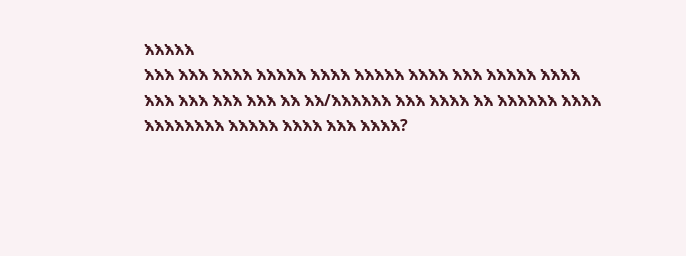እእእእእ
እእእ እእእ እእእእ እእእእእ እእእእ እእእእእ እእእእ እእእ እእእእእ እእእእ
እእእ እእእ እእእ እእእ እእ እእ/እእእእእእ እእእ እእእእ እእ እእእእእእ እእእእ
እእእእእእእእ እእእእእ እእእእ እእእ እእእእ?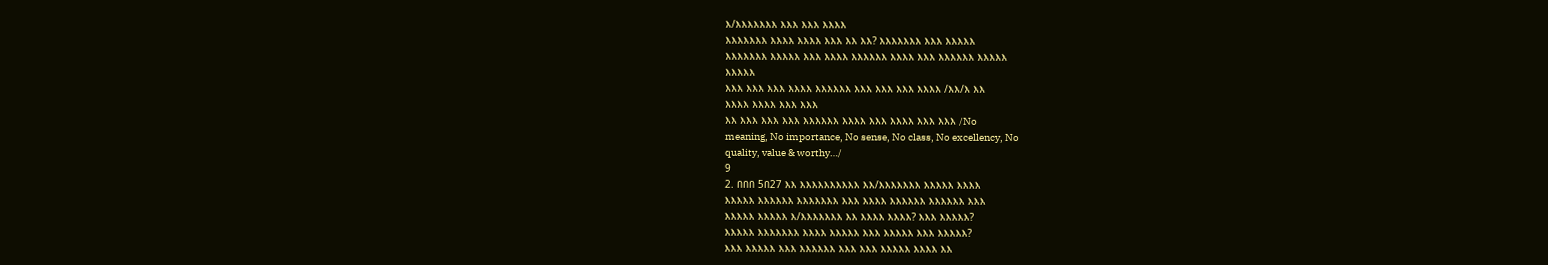እ/እእእእእእእ እእእ እእእ እእእእ
እእእእእእእ እእእእ እእእእ እእእ እእ እእ? እእእእእእእ እእእ እእእእእ
እእእእእእእ እእእእእ እእእ እእእእ እእእእእእ እእእእ እእእ እእእእእእ እእእእእ
እእእእእ
እእእ እእእ እእእ እእእእ እእእእእእ እእእ እእእ እእእ እእእእ /እእ/እ እእ
እእእእ እእእእ እእእ እእእ
እእ እእእ እእእ እእእ እእእእእእ እእእእ እእእ እእእእ እእእ እእእ /No
meaning, No importance, No sense, No class, No excellency, No
quality, value & worthy…/
9
2. በበበ 5በ27 እእ እእእእእእእእእእ እእ/እእእእእእእ እእእእእ እእእእ
እእእእእ እእእእእእ እእእእእእእ እእእ እእእእ እእእእእእ እእእእእእ እእእ
እእእእእ እእእእእ እ/እእእእእእእ እእ እእእእ እእእእ? እእእ እእእእእ?
እእእእእ እእእእእእእ እእእእ እእእእእ እእእ እእእእእ እእእ እእእእእ?
እእእ እእእእእ እእእ እእእእእእ እእእ እእእ እእእእእ እእእእ እእ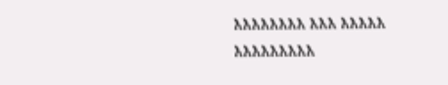እእእእእእእእ እእእ እእእእእ እእእእእእእእእ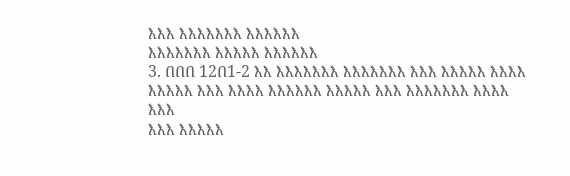እእእ እእእእእእእ እእእእእእ
እእእእእእእ እእእእእ እእእእእእ
3. በበበ 12በ1-2 እእ እእእእእእእ እእእእእእእ እእእ እእእእእ እእእእ
እእእእእ እእእ እእእእ እእእእእእ እእእእእ እእእ እእእእእእእ እእእእ እእእ
እእእ እእእእእ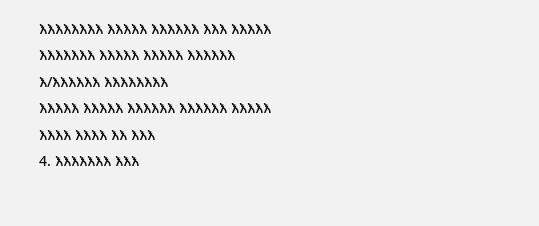እእእእእእእእ እእእእእ እእእእእእ እእእ እእእእእ
እእእእእእእ እእእእእ እእእእእ እእእእእእ እ/እእእእእእ እእእእእእእእ
እእእእእ እእእእእ እእእእእእ እእእእእእ እእእእእ እእእእ እእእእ እእ እእእ
4. እእእእእእእ እእእ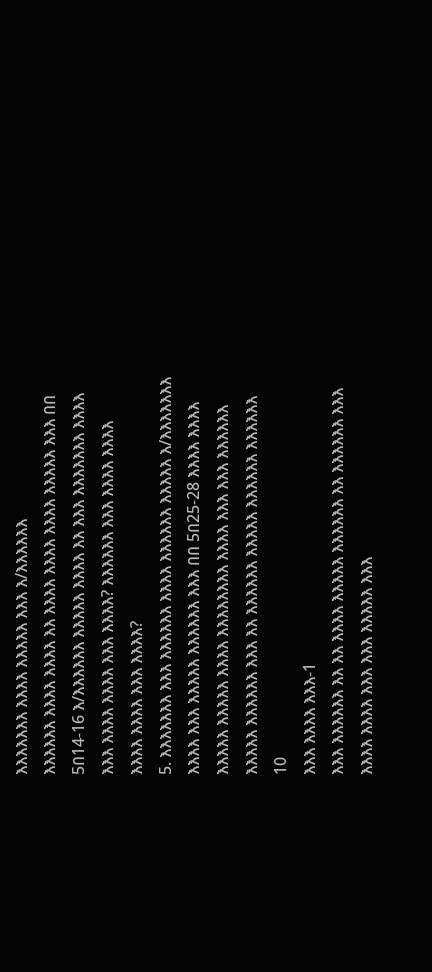እእእእእእእ እእእእ እእእእእ እእእ እ/እእእእእእ
እእእእእእ እእእእ እእእእ እእ እእእእ እእእእ እእእእ እእእእእ እእእ በበ
5በ14-16 እ/እእእእእእ እእእእእ እእእእ እእ እእእ እእእእእእእ እእእእ
እእእ እእእእ እእእእ እእእ እእእእ? እእእእእእ እእእ እእእእ እእእእ
እእእእ እእእእ እእእ እእእእ?
5. እእእእእእእ እእእ እእእእእእ እእእእ እእእእእእ እእእእእ እ/እእእእእእእ
እእእእ እእእ እእእእእ እእእእእእ እእእ በበ 5በ25-28 እእእእ እእእእ
እእእእእ እእእእእ እእእእ እእእእእእእእ እእእእ እእእ እእእ እእእእእእ
እእእእእ እእእእእእ እእእ እእ እእእእእእ እእእእእ እእእእእእ እእእእእእ
10
እእእ እእእእ እእእ-1
እእእ እእእእእእ እእ እእ እእእእ እእእእእ እእእእእእ እእ እእእእእእ እእእ
እእእእ እእእእ እእእ እእእ እእእእእ እእእ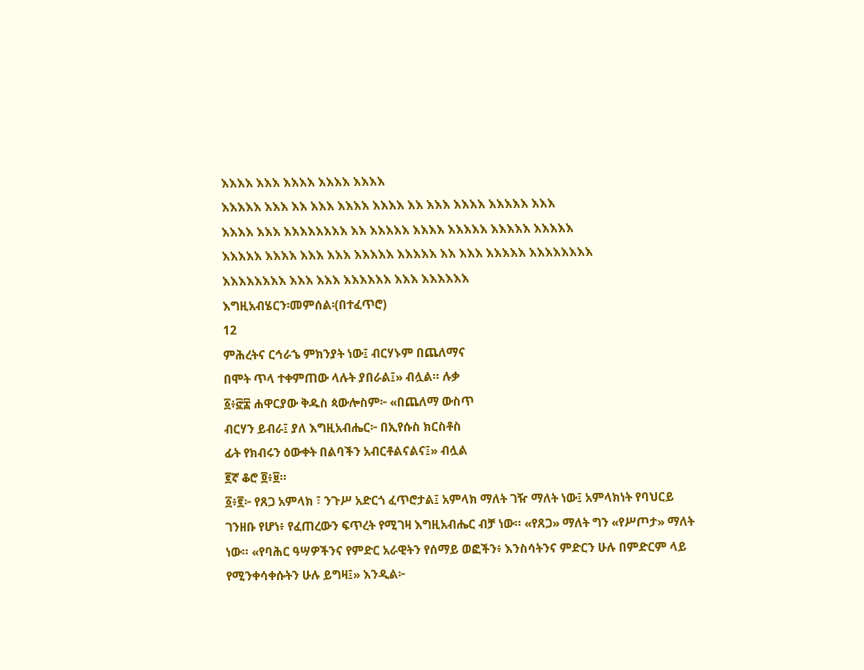እእእእ እእእ እእእእ እእእእ እእእእ
እእእእእ እእእ እእ እእእ እእእእ እእእእ እእ እእእ እእእእ እእእእእ እእእ
እእእእ እእእ እእእእእእእእ እእ እእእእእ እእእእ እእእእእ እእእእእ እእእእእ
እእእእእ እእእእ እእእ እእእ እእእእእ እእእእእ እእ እእእ እእእእእ እእእእእእእእ
እእእእእእእእ እእእ እእእ እእእእእእ እእእ እእእእእእ
እግዚአብሄርን፡መምሰል፡(በተፈጥሮ)
12
ምሕረትና ርኅራኄ ምክንያት ነው፤ ብርሃኑም በጨለማና
በሞት ጥላ ተቀምጠው ላሉት ያበራል፤» ብሏል። ሉቃ
፩፥፸፰ ሐዋርያው ቅዱስ ጳውሎስም፦ «በጨለማ ውስጥ
ብርሃን ይብራ፤ ያለ እግዚአብሔር፦ በኢየሱስ ክርስቶስ
ፊት የክብሩን ዕውቀት በልባችን አብርቶልናልና፤» ብሏል
፪ኛ ቆሮ ፬፥፱።
፩፥፪፦ የጸጋ አምላክ ፣ ንጉሥ አድርጎ ፈጥሮታል፤ አምላክ ማለት ገዥ ማለት ነው፤ አምላክነት የባህርይ
ገንዘቡ የሆነ፥ የፈጠረውን ፍጥረት የሚገዛ እግዚአብሔር ብቻ ነው። «የጸጋ» ማለት ግን «የሥጦታ» ማለት
ነው። «የባሕር ዓሣዎችንና የምድር አራዊትን የሰማይ ወፎችን፥ እንስሳትንና ምድርን ሁሉ በምድርም ላይ
የሚንቀሳቀሱትን ሁሉ ይግዛ፤» እንዲል፦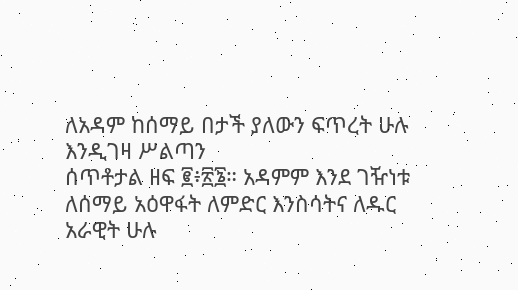ለአዳም ከሰማይ በታች ያለውን ፍጥረት ሁሉ እንዲገዛ ሥልጣን
ሰጥቶታል ዘፍ ፪፥፳፮። አዳምም እንደ ገዥነቱ ለሰማይ አዕዋፋት ለምድር እንስሳትና ለዱር አራዊት ሁሉ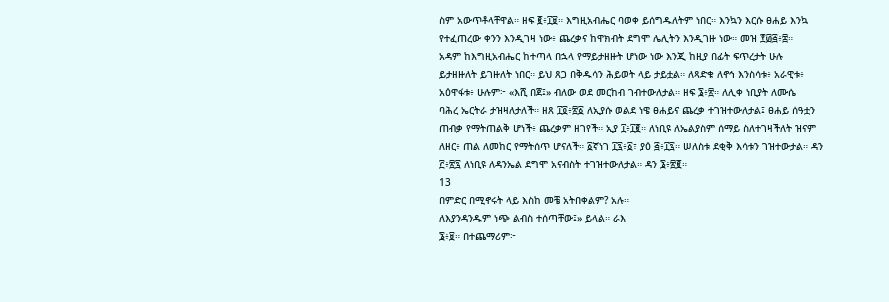ስም አውጥቶላቸዋል። ዘፍ ፪፥፲፱። እግዚአብሔር ባወቀ ይሰግዱለትም ነበር። እንኳን እርሱ ፀሐይ እንኳ
የተፈጠረው ቀንን እንዲገዛ ነው፥ ጨረቃና ከዋክብት ደግሞ ሌሊትን እንዲገዙ ነው። መዝ ፻፴፭፥፰።
አዳም ከእግዚአብሔር ከተጣላ በኋላ የማይታዘዙት ሆነው ነው እንጂ ከዚያ በፊት ፍጥረታት ሁሉ
ይታዘዙለት ይገዙለት ነበር። ይህ ጸጋ በቅዱሳን ሕይወት ላይ ታይቷል። ለጻድቁ ለኖኅ እንስሳቱ፥ አራዊቱ፥
አዕዋፋቱ፥ ሁሉም፦ «እሺ በጀ፤» ብለው ወደ መርከብ ገብተውለታል። ዘፍ ፮፥፳። ለሊቀ ነቢያት ለሙሴ
ባሕረ ኤርትራ ታዝዛለታለች። ዘጸ ፲፬፥፳፩ ለኢያሱ ወልደ ነዌ ፀሐይና ጨረቃ ተገዝተውለታል፤ ፀሐይ ሰዓቷን
ጠብቃ የማትጠልቅ ሆነች፥ ጨረቃም ዘገየች። ኢያ ፲፥፲፪። ለነቢዩ ለኤልያስም ሰማይ ስለተገዛችለት ዝናም
ለዘር፥ ጠል ለመከር የማትሰጥ ሆናለች። ፩ኛነገ ፲፯፥፩፣ ያዕ ፭፥፲፯። ሠለስቱ ደቂቅ እሳቱን ገዝተውታል። ዳን
፫፥፳፯ ለነቢዩ ለዳንኤል ደግሞ አናብስት ተገዝተውለታል። ዳን ፮፥፳፪።
13
በምድር በሚኖሩት ላይ እስከ መቼ አትበቀልም? አሉ።
ለእያንዳንዱም ነጭ ልብስ ተሰጣቸው፤» ይላል። ራእ
፮፥፱። በተጨማሪም፦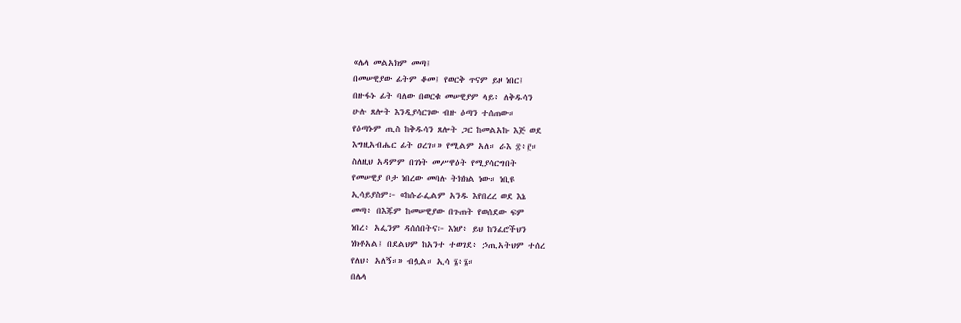«ሌላ መልአክም መጣ፤
በመሠዊያው ፊትም ቆመ፤ የወርቅ ጥናም ይዞ ነበር፤
በዙፋኑ ፊት ባለው በወርቁ መሠዊያም ላይ፥ ለቅዱሳን
ሁሉ ጸሎት እንዲያሳርገው ብዙ ዕጣን ተሰጠው።
የዕጣኑም ጢስ ከቅዱሳን ጸሎት ጋር ከመልአኩ እጅ ወደ
እግዚአብሔር ፊት ዐረገ።» የሚልም አለ። ራእ ፰፥፫።
ስለዚህ አዳምም በገነት መሥዋዕት የሚያሳርግበት
የመሠዊያ ቦታ ነበረው መባሉ ትክክል ነው። ነቢዩ
ኢሳይያስም፦ «ከሱራፌልም አንዱ እየበረረ ወደ እኔ
መጣ፥ በእጁም ከመሠዊያው በጉጠት የወሰደው ፍም
ነበረ፥ አፌንም ዳሰሰበትና፦ እነሆ፥ ይህ ከንፈሮችህን
ነክቶአል፤ በደልህም ከአንተ ተወገደ፥ ኃጢአትህም ተሰረ
የለህ፥ አለኝ።» ብሏል። ኢሳ ፮፥፮።
በሌላ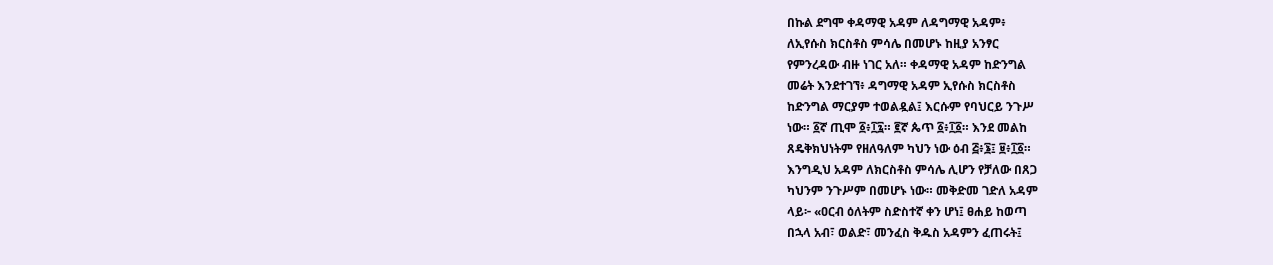በኩል ደግሞ ቀዳማዊ አዳም ለዳግማዊ አዳም፥
ለኢየሱስ ክርስቶስ ምሳሌ በመሆኑ ከዚያ አንፃር
የምንረዳው ብዙ ነገር አለ። ቀዳማዊ አዳም ከድንግል
መሬት እንደተገኘ፥ ዳግማዊ አዳም ኢየሱስ ክርስቶስ
ከድንግል ማርያም ተወልዷል፤ እርሱም የባህርይ ንጉሥ
ነው። ፩ኛ ጢሞ ፩፥፲፯። ፪ኛ ጴጥ ፩፥፲፩። እንደ መልከ
ጸዴቅክህነትም የዘለዓለም ካህን ነው ዕብ ፭፥፮፤ ፱፥፲፩።
እንግዲህ አዳም ለክርስቶስ ምሳሌ ሊሆን የቻለው በጸጋ
ካህንም ንጉሥም በመሆኑ ነው። መቅድመ ገድለ አዳም
ላይ፦ «ዐርብ ዕለትም ስድስተኛ ቀን ሆነ፤ ፀሐይ ከወጣ
በኋላ አብ፣ ወልድ፣ መንፈስ ቅዱስ አዳምን ፈጠሩት፤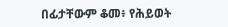በፊታቸውም ቆመ፥ የሕይወት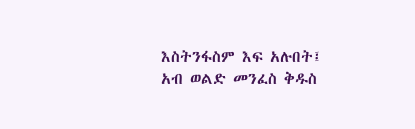እስትንፋስም እፍ አሉበት፤
አብ ወልድ መንፈስ ቅዱስ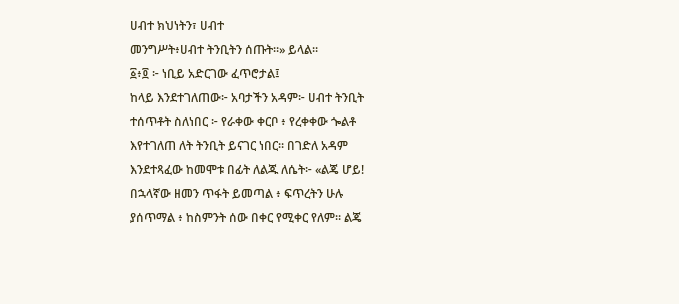ሀብተ ክህነትን፣ ሀብተ
መንግሥት፥ሀብተ ትንቢትን ሰጡት።» ይላል።
፩፥፬ ፦ ነቢይ አድርገው ፈጥሮታል፤
ከላይ እንደተገለጠው፦ አባታችን አዳም፦ ሀብተ ትንቢት
ተሰጥቶት ስለነበር ፦ የራቀው ቀርቦ ፥ የረቀቀው ጐልቶ
እየተገለጠ ለት ትንቢት ይናገር ነበር። በገድለ አዳም
እንደተጻፈው ከመሞቱ በፊት ለልጁ ለሴት፦ «ልጄ ሆይ!
በኋላኛው ዘመን ጥፋት ይመጣል ፥ ፍጥረትን ሁሉ
ያሰጥማል ፥ ከስምንት ሰው በቀር የሚቀር የለም። ልጄ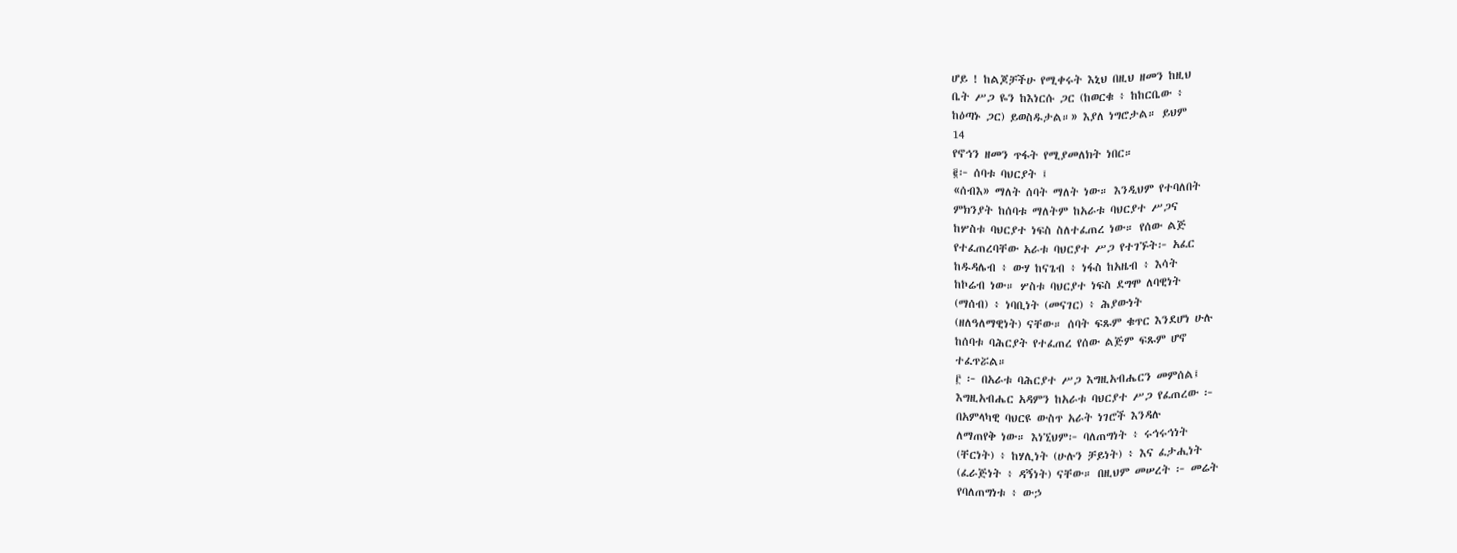ሆይ ! ከልጆቻችሁ የሚቀሩት እኒህ በዚህ ዘመን ከዚህ
ቤት ሥጋ ዬን ከእነርሱ ጋር (ከወርቁ ፥ ከከርቤው ፥
ከዕጣኑ ጋር) ይወስዱታል።» እያለ ነግሮታል። ይህም
14
የኖኅን ዘመን ጥፋት የሚያመለክት ነበር።
፪፦ ሰባቱ ባህርያት ፤
«ሰብእ» ማለት ሰባት ማለት ነው። እንዲህም የተባለበት
ምክንያት ከሰባቱ ማለትም ከአራቱ ባህርያተ ሥጋና
ከሦስቱ ባህርያተ ነፍስ ስለተፈጠረ ነው። የሰው ልጅ
የተፈጠረባቸው አራቱ ባህርያተ ሥጋ የተገኙት፦ አፈር
ከዱዳሌብ ፥ ውሃ ከናጌብ ፥ ነፋስ ከአዜብ ፥ እሳት
ከኮሬብ ነው። ሦስቱ ባህርያተ ነፍስ ደግሞ ለባዊነት
(ማሰብ) ፥ ነባቢነት (መናገር) ፥ ሕያውነት
(ዘለዓለማዊነት) ናቸው። ሰባት ፍጹም ቁጥር እንደሆነ ሁሉ
ከሰባቱ ባሕርያት የተፈጠረ የሰው ልጅም ፍጹም ሆኖ
ተፈጥሯል።
፫ ፦ በአራቱ ባሕርያተ ሥጋ እግዚአብሔርን መምሰል፤
እግዚአብሔር አዳምን ከአራቱ ባህርያተ ሥጋ የፈጠረው ፦
በአምላካዊ ባህርዩ ውስጥ አራት ነገሮች እንዳሉ
ለማጠየቅ ነው። እነኚህም፦ ባለጠግነት ፥ ሩኅሩኅነት
(ቸርነት) ፥ ከሃሊነት (ሁሉን ቻይነት) ፥ እና ፈታሒነት
(ፈራጅነት ፥ ዳኝነት) ናቸው። በዚህም መሠረት ፦ መሬት
የባለጠግነቱ ፥ ውኃ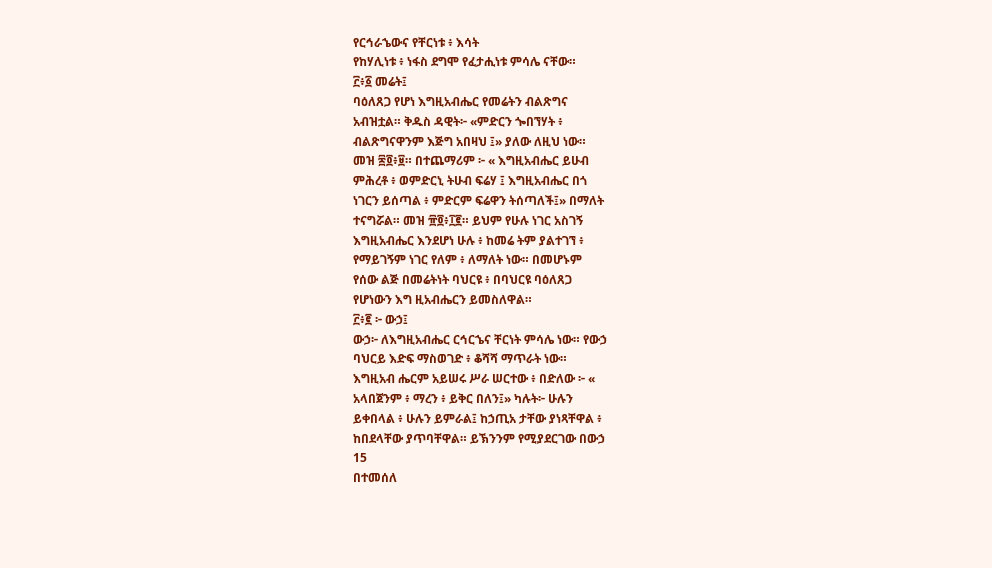የርኅራኄውና የቸርነቱ ፥ እሳት
የከሃሊነቱ ፥ ነፋስ ደግሞ የፈታሒነቱ ምሳሌ ናቸው።
፫፥፩ መሬት፤
ባዕለጸጋ የሆነ እግዚአብሔር የመሬትን ብልጽግና
አብዝቷል። ቅዱስ ዳዊት፦ «ምድርን ጐበኘሃት ፥
ብልጽግናዋንም እጅግ አበዛህ ፤» ያለው ለዚህ ነው።
መዝ ፷፬፥፱። በተጨማሪም ፦ « እግዚአብሔር ይሁብ
ምሕረቶ ፥ ወምድርኒ ትሁብ ፍሬሃ ፤ እግዚአብሔር በጎ
ነገርን ይሰጣል ፥ ምድርም ፍሬዋን ትሰጣለች፤» በማለት
ተናግሯል። መዝ ፹፬፥፲፪። ይህም የሁሉ ነገር አስገኝ
እግዚአብሔር እንደሆነ ሁሉ ፥ ከመሬ ትም ያልተገኘ ፥
የማይገኝም ነገር የለም ፥ ለማለት ነው። በመሆኑም
የሰው ልጅ በመሬትነት ባህርዩ ፥ በባህርዩ ባዕለጸጋ
የሆነውን እግ ዚአብሔርን ይመስለዋል።
፫፥፪ ፦ ውኃ፤
ውኃ፦ ለእግዚአብሔር ርኅርኄና ቸርነት ምሳሌ ነው። የውኃ
ባህርይ እድፍ ማስወገድ ፥ ቆሻሻ ማጥራት ነው።
እግዚአብ ሔርም አይሠሩ ሥራ ሠርተው ፥ በድለው ፦ «
አላበጀንም ፥ ማረን ፥ ይቅር በለን፤» ካሉት፦ ሁሉን
ይቀበላል ፥ ሁሉን ይምራል፤ ከኃጢአ ታቸው ያነጻቸዋል ፥
ከበደላቸው ያጥባቸዋል። ይኽንንም የሚያደርገው በውኃ
15
በተመሰለ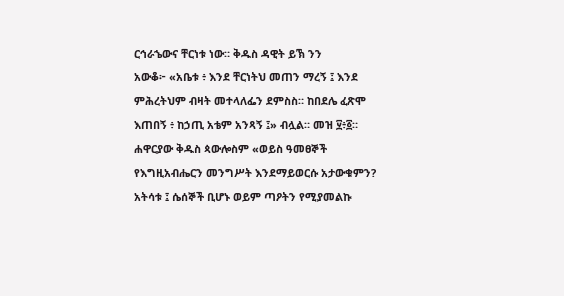ርኅራኄውና ቸርነቱ ነው። ቅዱስ ዳዊት ይኽ ንን
አውቆ፦ «አቤቱ ፥ እንደ ቸርነትህ መጠን ማረኝ ፤ እንደ
ምሕረትህም ብዛት መተላለፌን ደምስስ። ከበደሌ ፈጽሞ
እጠበኝ ፥ ከኃጢ አቴም አንጻኝ ፤» ብሏል። መዝ ፶፥፩።
ሐዋርያው ቅዱስ ጳውሎስም «ወይስ ዓመፀኞች
የእግዚአብሔርን መንግሥት እንደማይወርሱ አታውቁምን?
አትሳቱ ፤ ሴሰኞች ቢሆኑ ወይም ጣዖትን የሚያመልኩ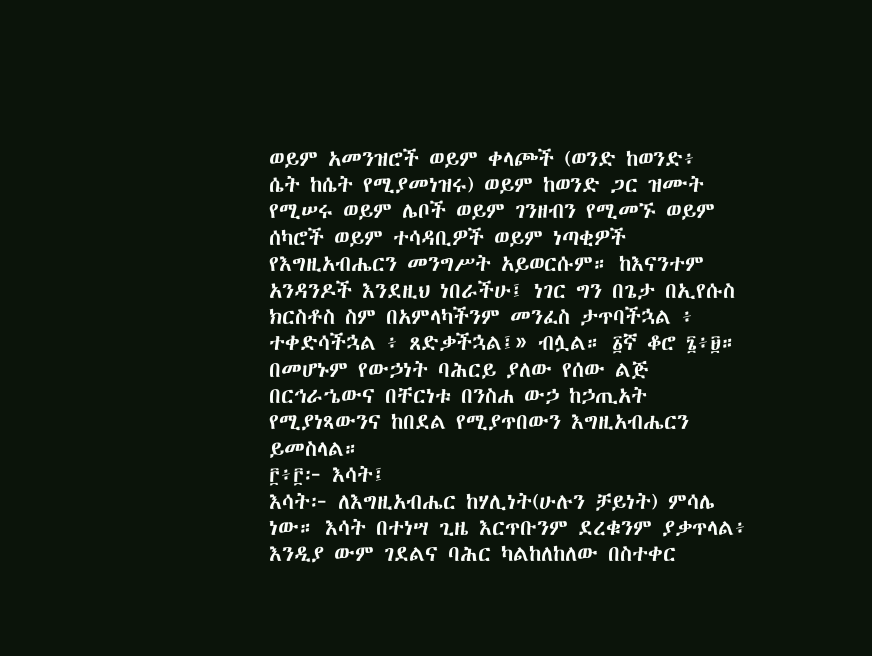ወይም አመንዝሮች ወይም ቀላጮች (ወንድ ከወንድ፥
ሴት ከሴት የሚያመነዝሩ) ወይም ከወንድ ጋር ዝሙት
የሚሠሩ ወይም ሌቦች ወይም ገንዘብን የሚመኙ ወይም
ሰካሮች ወይም ተሳዳቢዎች ወይም ነጣቂዎች
የእግዚአብሔርን መንግሥት አይወርሱም። ከእናንተም
አንዳንዶች እንደዚህ ነበራችሁ፤ ነገር ግን በጌታ በኢየሱስ
ክርስቶስ ስም በአምላካችንም መንፈስ ታጥባችኋል ፥
ተቀድሳችኋል ፥ ጸድቃችኋል፤» ብሏል። ፩ኛ ቆሮ ፮፥፱።
በመሆኑም የውኃነት ባሕርይ ያለው የሰው ልጅ
በርኅራኄውና በቸርነቱ በንስሐ ውኃ ከኃጢአት
የሚያነጻውንና ከበደል የሚያጥበውን እግዚአብሔርን
ይመስላል።
፫፥፫፦ እሳት፤
እሳት፦ ለእግዚአብሔር ከሃሊነት(ሁሉን ቻይነት) ምሳሌ
ነው። እሳት በተነሣ ጊዜ እርጥቡንም ደረቁንም ያቃጥላል፥
እንዲያ ውም ገደልና ባሕር ካልከለከለው በስተቀር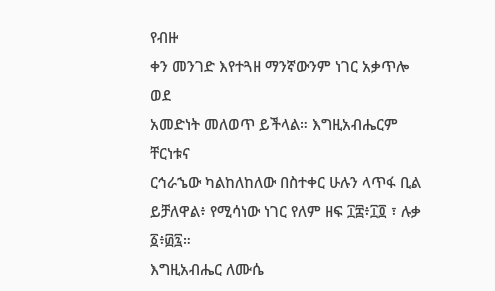የብዙ
ቀን መንገድ እየተጓዘ ማንኛውንም ነገር አቃጥሎ ወደ
አመድነት መለወጥ ይችላል። እግዚአብሔርም ቸርነቱና
ርኅራኄው ካልከለከለው በስተቀር ሁሉን ላጥፋ ቢል
ይቻለዋል፥ የሚሳነው ነገር የለም ዘፍ ፲፰፥፲፬ ፣ ሉቃ
፩፥፴፯።
እግዚአብሔር ለሙሴ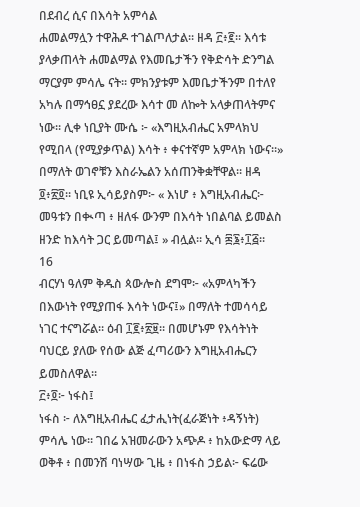በደብረ ሲና በእሳት አምሳል
ሐመልማሏን ተዋሕዶ ተገልጦለታል። ዘዳ ፫፥፪። እሳቱ
ያላቃጠላት ሐመልማል የእመቤታችን የቅድሳት ድንግል
ማርያም ምሳሌ ናት። ምክንያቱም እመቤታችንም በተለየ
አካሉ በማኅፀኗ ያደረው እሳተ መ ለኰት አላቃጠላትምና
ነው። ሊቀ ነቢያት ሙሴ ፦ «እግዚአብሔር አምላክህ
የሚበላ (የሚያቃጥል) እሳት ፥ ቀናተኛም አምላክ ነውና።»
በማለት ወገኖቹን እስራኤልን አሰጠንቅቋቸዋል። ዘዳ
፬፥፳፬። ነቢዩ ኢሳይያስም፦ « እነሆ ፥ እግዚአብሔር፦
መዓቱን በቊጣ ፥ ዘለፋ ውንም በእሳት ነበልባል ይመልስ
ዘንድ ከእሳት ጋር ይመጣል፤ » ብሏል። ኢሳ ፷፮፥፲፭።
16
ብርሃነ ዓለም ቅዱስ ጳውሎስ ደግሞ፦ «አምላካችን
በእውነት የሚያጠፋ እሳት ነውና፤» በማለት ተመሳሳይ
ነገር ተናግሯል። ዕብ ፲፪፥፳፱። በመሆኑም የእሳትነት
ባህርይ ያለው የሰው ልጅ ፈጣሪውን እግዚአብሔርን
ይመስለዋል።
፫፥፬፦ ነፋስ፤
ነፋስ ፦ ለእግዚአብሔር ፈታሒነት(ፈራጅነት ፥ዳኝነት)
ምሳሌ ነው። ገበሬ አዝመራውን አጭዶ ፥ ከአውድማ ላይ
ወቅቶ ፥ በመንሽ ባነሣው ጊዜ ፥ በነፋስ ኃይል፦ ፍሬው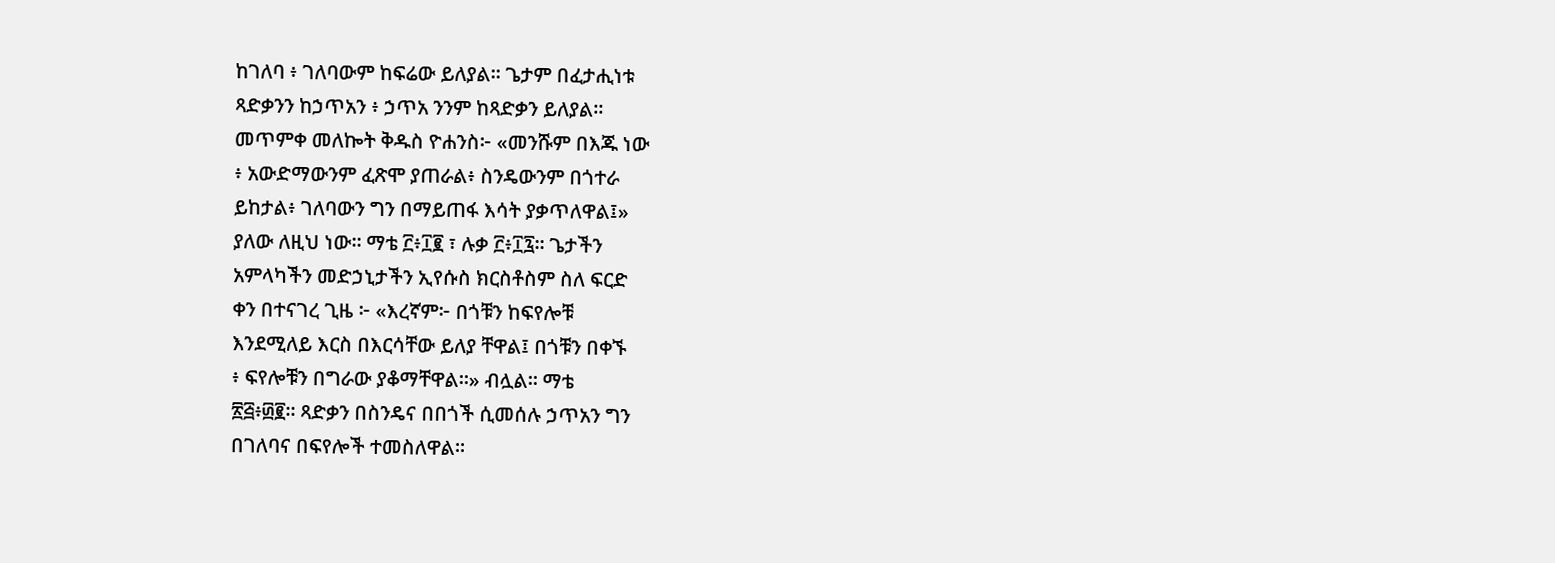ከገለባ ፥ ገለባውም ከፍሬው ይለያል። ጌታም በፈታሒነቱ
ጻድቃንን ከኃጥአን ፥ ኃጥአ ንንም ከጻድቃን ይለያል።
መጥምቀ መለኰት ቅዱስ ዮሐንስ፦ «መንሹም በእጁ ነው
፥ አውድማውንም ፈጽሞ ያጠራል፥ ስንዴውንም በጎተራ
ይከታል፥ ገለባውን ግን በማይጠፋ እሳት ያቃጥለዋል፤»
ያለው ለዚህ ነው። ማቴ ፫፥፲፪ ፣ ሉቃ ፫፥፲፯። ጌታችን
አምላካችን መድኃኒታችን ኢየሱስ ክርስቶስም ስለ ፍርድ
ቀን በተናገረ ጊዜ ፦ «እረኛም፦ በጎቹን ከፍየሎቹ
እንደሚለይ እርስ በእርሳቸው ይለያ ቸዋል፤ በጎቹን በቀኙ
፥ ፍየሎቹን በግራው ያቆማቸዋል።» ብሏል። ማቴ
፳፭፥፴፪። ጻድቃን በስንዴና በበጎች ሲመሰሉ ኃጥአን ግን
በገለባና በፍየሎች ተመስለዋል።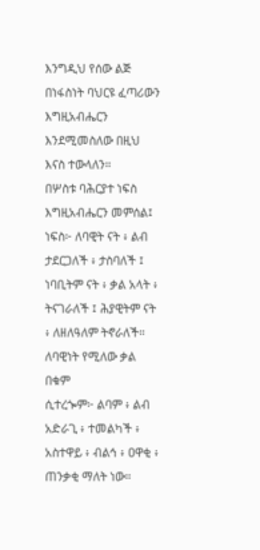እንግዲህ የሰው ልጅ
በነፋስነት ባህርዩ ፈጣሪውን እግዚአብሔርን
እንደሚመስለው በዚህ እናስ ተውላለን።
በሦስቱ ባሕርያተ ነፍስ እግዚአብሔርን መምሰል፤
ነፍስ፦ ለባዊት ናት ፥ ልብ ታደርጋለች ፥ ታስባለች ፤
ነባቢትም ናት ፥ ቃል አላት ፥ ትናገራለች ፤ ሕያዊትም ናት
፥ ለዘለዓለም ትኖራለች። ለባዊነት የሚለው ቃል በቁም
ሲተረጐም፦ ልባም ፥ ልብ አድራጊ ፥ ተመልካች ፥
አስተዋይ ፥ ብልኅ ፥ ዐዋቂ ፥ ጠንቃቂ ማለት ነው።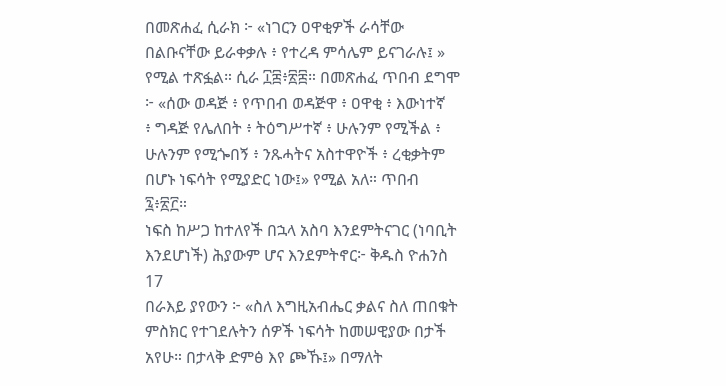በመጽሐፈ ሲራክ ፦ «ነገርን ዐዋቂዎች ራሳቸው
በልቡናቸው ይራቀቃሉ ፥ የተረዳ ምሳሌም ይናገራሉ፤ »
የሚል ተጽፏል። ሲራ ፲፰፥፳፰። በመጽሐፈ ጥበብ ደግሞ
፦ «ሰው ወዳጅ ፥ የጥበብ ወዳጅዋ ፥ ዐዋቂ ፥ እውነተኛ
፥ ግዳጅ የሌለበት ፥ ትዕግሥተኛ ፥ ሁሉንም የሚችል ፥
ሁሉንም የሚጐበኝ ፥ ንጹሓትና አስተዋዮች ፥ ረቂቃትም
በሆኑ ነፍሳት የሚያድር ነው፤» የሚል አለ። ጥበብ
፯፥፳፫።
ነፍስ ከሥጋ ከተለየች በኋላ አስባ እንደምትናገር (ነባቢት
እንደሆነች) ሕያውም ሆና እንደምትኖር፦ ቅዱስ ዮሐንስ
17
በራእይ ያየውን ፦ «ስለ እግዚአብሔር ቃልና ስለ ጠበቁት
ምስክር የተገደሉትን ሰዎች ነፍሳት ከመሠዊያው በታች
አየሁ። በታላቅ ድምፅ እየ ጮኹ፤» በማለት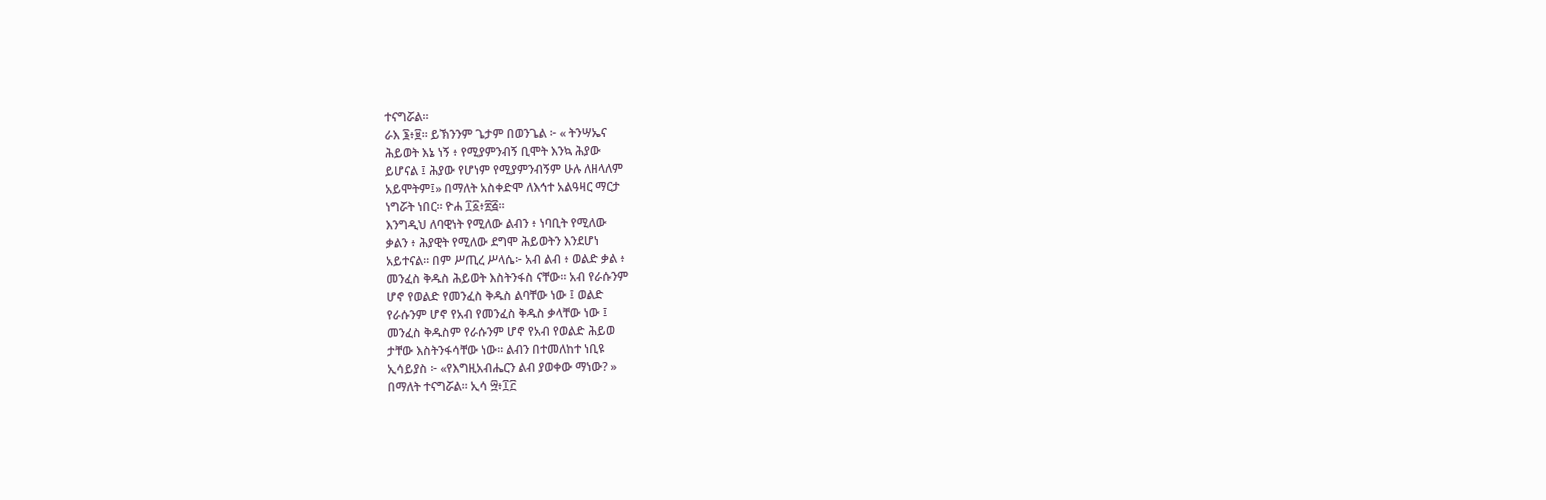ተናግሯል።
ራእ ፮፥፱። ይኽንንም ጌታም በወንጌል ፦ « ትንሣኤና
ሕይወት እኔ ነኝ ፥ የሚያምንብኝ ቢሞት እንኳ ሕያው
ይሆናል ፤ ሕያው የሆነም የሚያምንብኝም ሁሉ ለዘላለም
አይሞትም፤» በማለት አስቀድሞ ለእኅተ አልዓዛር ማርታ
ነግሯት ነበር። ዮሐ ፲፩፥፳፭።
እንግዲህ ለባዊነት የሚለው ልብን ፥ ነባቢት የሚለው
ቃልን ፥ ሕያዊት የሚለው ደግሞ ሕይወትን እንደሆነ
አይተናል። በም ሥጢረ ሥላሴ፦ አብ ልብ ፥ ወልድ ቃል ፥
መንፈስ ቅዱስ ሕይወት እስትንፋስ ናቸው። አብ የራሱንም
ሆኖ የወልድ የመንፈስ ቅዱስ ልባቸው ነው ፤ ወልድ
የራሱንም ሆኖ የአብ የመንፈስ ቅዱስ ቃላቸው ነው ፤
መንፈስ ቅዱስም የራሱንም ሆኖ የአብ የወልድ ሕይወ
ታቸው እስትንፋሳቸው ነው። ልብን በተመለከተ ነቢዩ
ኢሳይያስ ፦ «የእግዚአብሔርን ልብ ያወቀው ማነው? »
በማለት ተናግሯል። ኢሳ ፵፥፲፫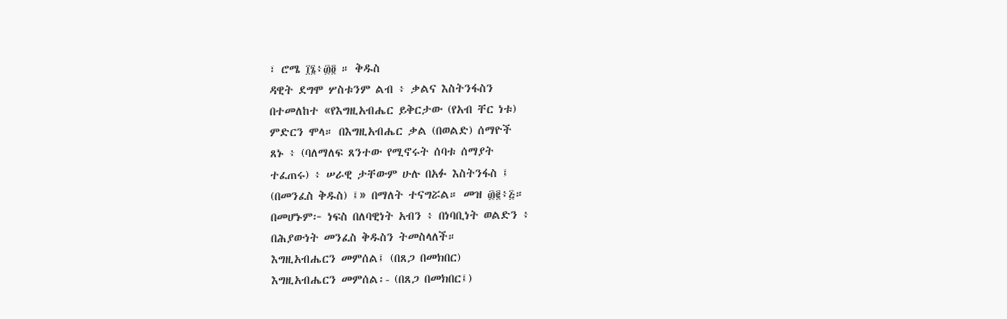፣ ሮሜ ፲፮፥፴፬ ። ቅዱስ
ዳዊት ደግሞ ሦስቱንም ልብ ፥ ቃልና እስትንፋስን
በተመለከተ «የእግዚአብሔር ይቅርታው (የአብ ቸር ነቱ)
ምድርን ሞላ። በእግዚአብሔር ቃል (በወልድ) ሰማዮች
ጸኑ ፥ (ባለማለፍ ጸንተው የሚኖሩት ሰባቱ ሰማያት
ተፈጠሩ) ፥ ሠራዊ ታቸውም ሁሉ በአፉ እስትንፋስ ፤
(በመንፈስ ቅዱስ) ፤» በማለት ተናግሯል። መዝ ፴፪፥፭።
በመሆኑም፦ ነፍስ በለባዊነት አብን ፥ በነባቢነት ወልድን ፥
በሕያውነት መንፈስ ቅዱስን ትመስላለች።
እግዚአብሔርን መምሰል፤ (በጸጋ በመክበር)
እግዚአብሔርን መምሰል፡- (በጸጋ በመክበር፤)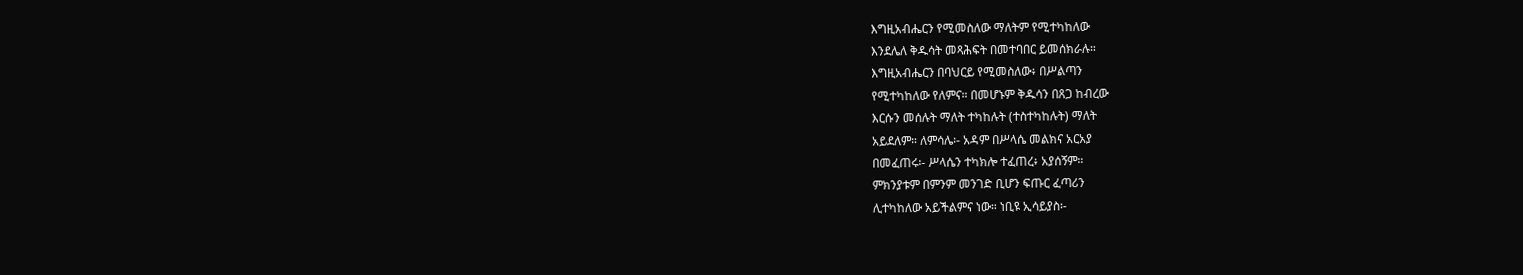እግዚአብሔርን የሚመስለው ማለትም የሚተካከለው
እንደሌለ ቅዱሳት መጻሕፍት በመተባበር ይመሰክራሉ።
እግዚአብሔርን በባህርይ የሚመስለው፥ በሥልጣን
የሚተካከለው የለምና። በመሆኑም ቅዱሳን በጸጋ ከብረው
እርሱን መሰሉት ማለት ተካከሉት (ተስተካከሉት) ማለት
አይደለም። ለምሳሌ፡- አዳም በሥላሴ መልክና አርአያ
በመፈጠሩ፡- ሥላሴን ተካክሎ ተፈጠረ፥ አያሰኝም።
ምክንያቱም በምንም መንገድ ቢሆን ፍጡር ፈጣሪን
ሊተካከለው አይችልምና ነው። ነቢዩ ኢሳይያስ፡-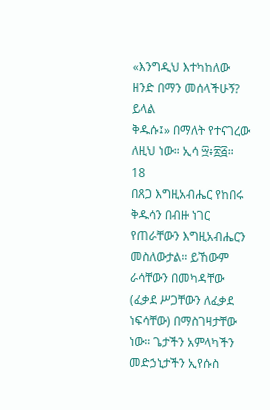«እንግዲህ እተካከለው ዘንድ በማን መሰላችሁኝ? ይላል
ቅዱሱ፤» በማለት የተናገረው ለዚህ ነው። ኢሳ ፵፥፳፭።
18
በጸጋ እግዚአብሔር የከበሩ ቅዱሳን በብዙ ነገር
የጠራቸውን እግዚአብሔርን መስለውታል። ይኸውም
ራሳቸውን በመካዳቸው (ፈቃደ ሥጋቸውን ለፈቃደ
ነፍሳቸው) በማስገዛታቸው ነው። ጌታችን አምላካችን
መድኃኒታችን ኢየሱስ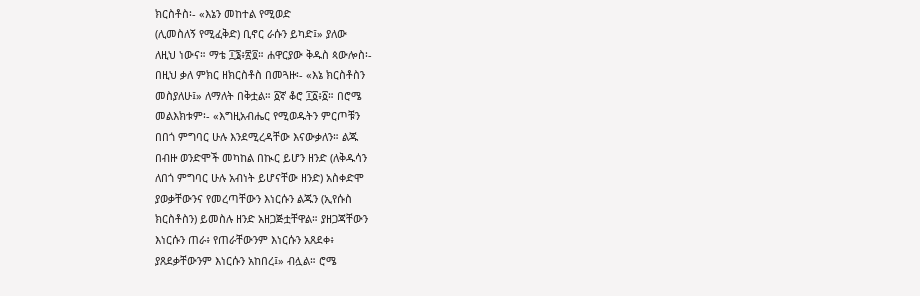ክርስቶስ፡- «እኔን መከተል የሚወድ
(ሊመስለኝ የሚፈቅድ) ቢኖር ራሱን ይካድ፤» ያለው
ለዚህ ነውና። ማቴ ፲፮፥፳፬። ሐዋርያው ቅዱስ ጳውሎስ፡-
በዚህ ቃለ ምክር ዘክርስቶስ በመጓዙ፡- «እኔ ክርስቶስን
መስያለሁ፤» ለማለት በቅቷል። ፩ኛ ቆሮ ፲፩፥፩። በሮሜ
መልእክቱም፡- «እግዚአብሔር የሚወዱትን ምርጦቹን
በበጎ ምግባር ሁሉ እንደሚረዳቸው እናውቃለን። ልጁ
በብዙ ወንድሞች መካከል በኲር ይሆን ዘንድ (ለቅዱሳን
ለበጎ ምግባር ሁሉ አብነት ይሆናቸው ዘንድ) አስቀድሞ
ያወቃቸውንና የመረጣቸውን እነርሱን ልጁን (ኢየሱስ
ክርስቶስን) ይመስሉ ዘንድ አዘጋጅቷቸዋል። ያዘጋጃቸውን
እነርሱን ጠራ፥ የጠራቸውንም እነርሱን አጸደቀ፥
ያጸደቃቸውንም እነርሱን አከበረ፤» ብሏል። ሮሜ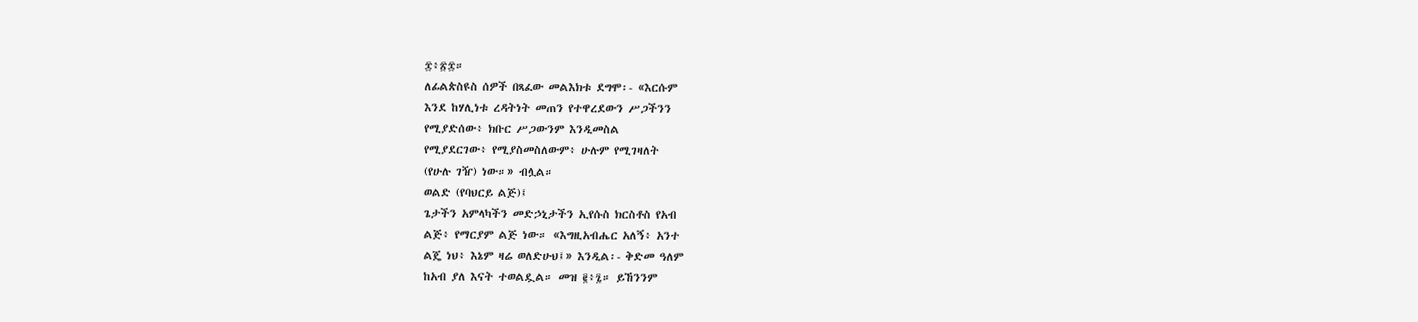፰፥፳፰።
ለፊልጵስዩስ ሰዎች በጻፈው መልእክቱ ደግሞ፡- «እርሱም
እንደ ከሃሊነቱ ረዳትነት መጠን የተዋረደውን ሥጋችንን
የሚያድሰው፥ ክቡር ሥጋውንም እንዲመስል
የሚያደርገው፥ የሚያስመስለውም፥ ሁሉም የሚገዛለት
(የሁሉ ገዥ) ነው።» ብሏል።
ወልድ (የባህርይ ልጅ)፤
ጌታችን አምላካችን መድኃኒታችን ኢየሱስ ክርስቶስ የአብ
ልጅ፥ የማርያም ልጅ ነው። «እግዚአብሔር አለኝ፥ አንተ
ልጄ ነህ፥ እኔም ዛሬ ወለድሁህ፤» እንዲል፡- ቅድመ ዓለም
ከአብ ያለ እናት ተወልዷል። መዝ ፪፥፯። ይኸንንም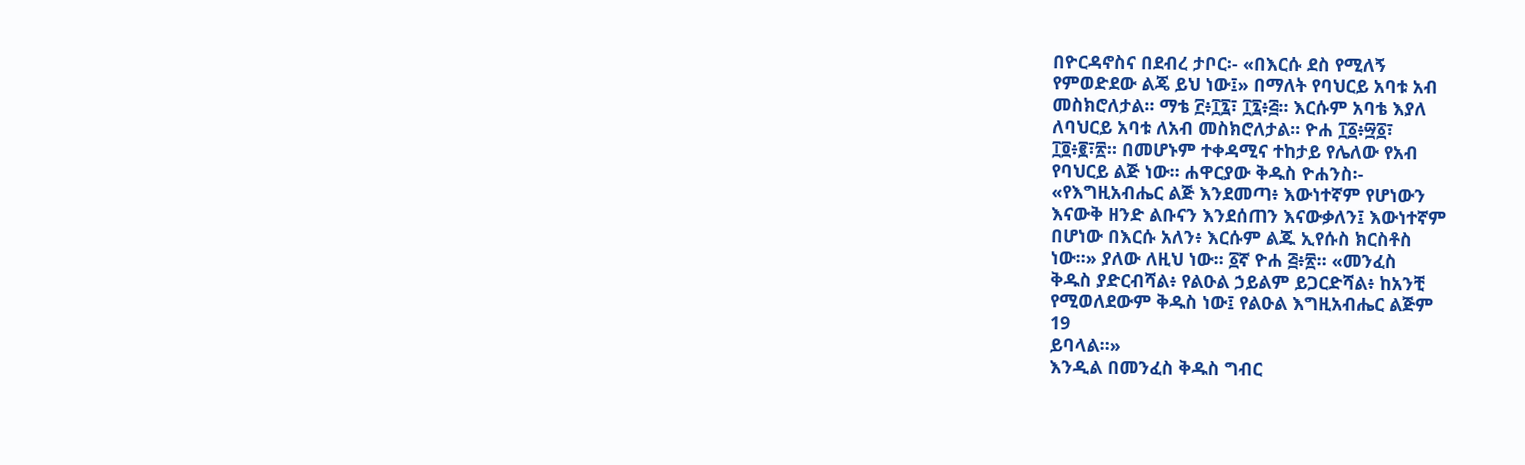በዮርዳኖስና በደብረ ታቦር፡- «በእርሱ ደስ የሚለኝ
የምወድደው ልጄ ይህ ነው፤» በማለት የባህርይ አባቱ አብ
መስክሮለታል። ማቴ ፫፥፲፯፣ ፲፯፥፭። እርሱም አባቴ እያለ
ለባህርይ አባቱ ለአብ መስክሮለታል። ዮሐ ፲፩፥፵፩፣
፲፬፥፪፣፳። በመሆኑም ተቀዳሚና ተከታይ የሌለው የአብ
የባህርይ ልጅ ነው። ሐዋርያው ቅዱስ ዮሐንስ፡-
«የእግዚአብሔር ልጅ እንደመጣ፥ እውነተኛም የሆነውን
እናውቅ ዘንድ ልቡናን እንደሰጠን እናውቃለን፤ እውነተኛም
በሆነው በእርሱ አለን፥ እርሱም ልጁ ኢየሱስ ክርስቶስ
ነው።» ያለው ለዚህ ነው። ፩ኛ ዮሐ ፭፥፳። «መንፈስ
ቅዱስ ያድርብሻል፥ የልዑል ኃይልም ይጋርድሻል፥ ከአንቺ
የሚወለደውም ቅዱስ ነው፤ የልዑል እግዚአብሔር ልጅም
19
ይባላል።»
እንዲል በመንፈስ ቅዱስ ግብር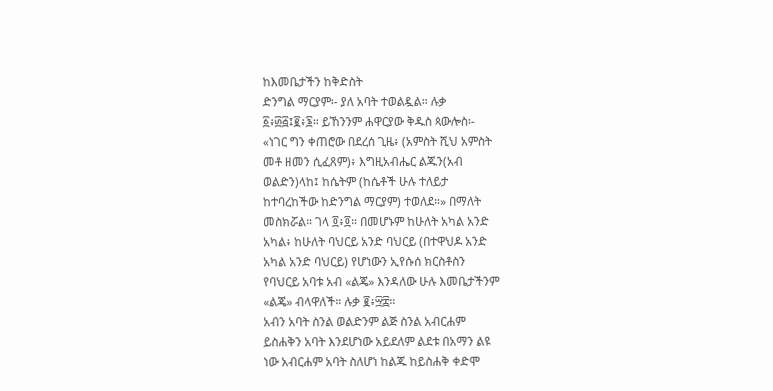ከእመቤታችን ከቅድስት
ድንግል ማርያም፡- ያለ አባት ተወልዷል። ሉቃ
፩፥፴፭፤፪፥፮። ይኸንንም ሐዋርያው ቅዱስ ጳውሎስ፡-
«ነገር ግን ቀጠሮው በደረሰ ጊዜ፥ (አምስት ሺህ አምስት
መቶ ዘመን ሲፈጸም)፥ እግዚአብሔር ልጁን(አብ
ወልድን)ላከ፤ ከሴትም (ከሴቶች ሁሉ ተለይታ
ከተባረከችው ከድንግል ማርያም) ተወለደ።» በማለት
መስክሯል። ገላ ፬፥፬። በመሆኑም ከሁለት አካል አንድ
አካል፥ ከሁለት ባህርይ አንድ ባህርይ (በተዋህዶ አንድ
አካል አንድ ባህርይ) የሆነውን ኢየሱሰ ክርስቶስን
የባህርይ አባቱ አብ «ልጄ» እንዳለው ሁሉ እመቤታችንም
«ልጄ» ብላዋለች። ሉቃ ፪፥፵፰።
አብን አባት ስንል ወልድንም ልጅ ስንል አብርሐም
ይስሐቅን አባት እንደሆነው አይደለም ልደቱ በአማን ልዩ
ነው አብርሐም አባት ስለሆነ ከልጁ ከይስሐቅ ቀድሞ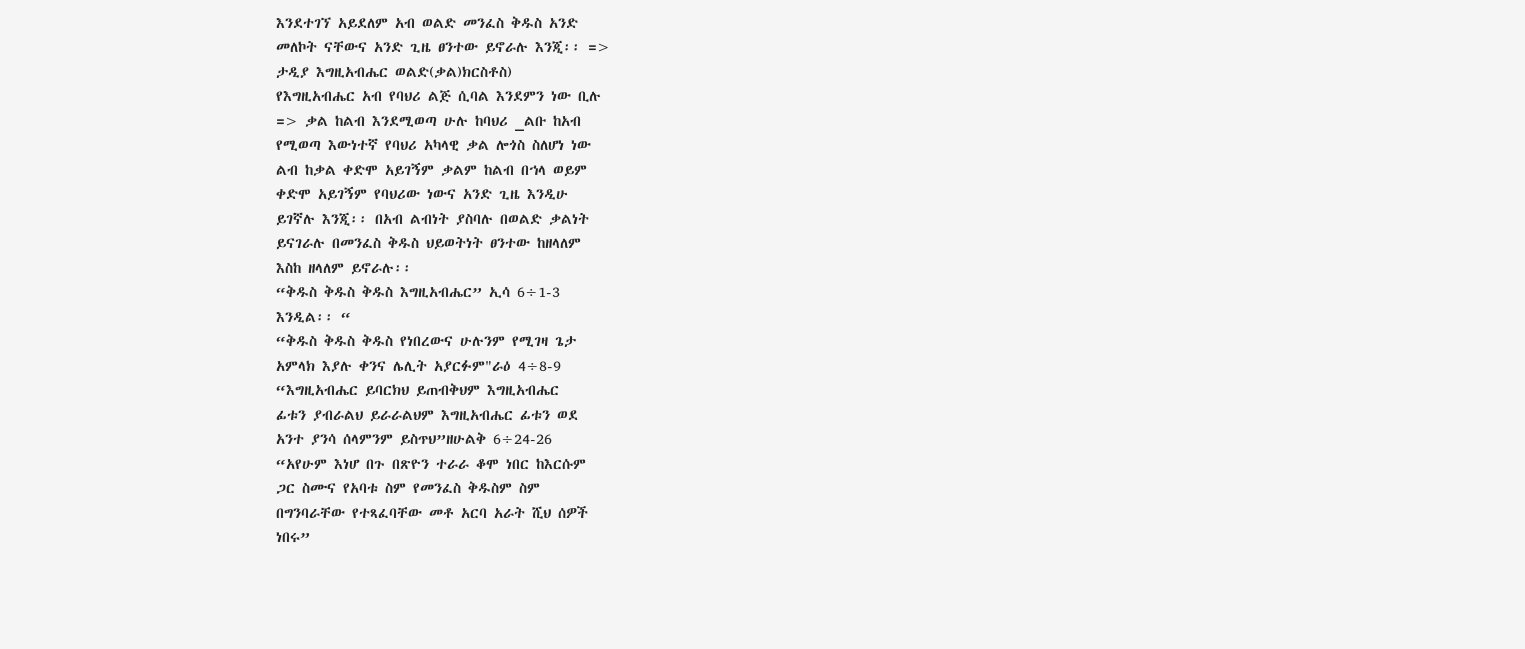እንደተገኘ አይደለም አብ ወልድ መንፈስ ቅዱስ አንድ
መለኮት ናቸውና አንድ ጊዜ ፀንተው ይኖራሉ እንጂ፡፡ =>
ታዲያ እግዚአብሔር ወልድ(ቃል)ክርስቶስ)
የእግዚአብሔር አብ የባህሪ ልጅ ሲባል እንደምን ነው ቢሉ
=> ቃል ከልብ እንደሚወጣ ሁሉ ከባህሪ _ልቡ ከአብ
የሚወጣ እውነተኛ የባህሪ አካላዊ ቃል ሎጎስ ስለሆነ ነው
ልብ ከቃል ቀድሞ አይገኝም ቃልም ከልብ በኀላ ወይም
ቀድሞ አይገኝም የባህሪው ነውና አንድ ጊዜ እንዲሁ
ይገኛሉ እንጂ፡፡ በአብ ልብነት ያስባሉ በወልድ ቃልነት
ይናገራሉ በመንፈስ ቅዱስ ህይወትነት ፀንተው ከዘላለም
እስከ ዘላለም ይኖራሉ፡፡
“ቅዱስ ቅዱስ ቅዱስ እግዚአብሔር” ኢሳ 6÷1-3
እንዲል፡፡ “
“ቅዱስ ቅዱስ ቅዱስ የነበረውና ሁሉንም የሚገዛ ጌታ
አምላክ እያሉ ቀንና ሌሊት አያርፉም"ራዕ 4÷8-9
“እግዚአብሔር ይባርክህ ይጠብቅህም እግዚአብሔር
ፊቱን ያብራልህ ይራራልህም እግዚአብሔር ፊቱን ወደ
አንተ ያንሳ ሰላምንም ይስጥህ”ዘሁልቅ 6÷24-26
“አየሁም እነሆ በጉ በጽዮን ተራራ ቆሞ ነበር ከእርሱም
ጋር ስሙና የአባቱ ስም የመንፈስ ቅዱስም ስም
በግንባራቸው የተጻፈባቸው መቶ አርባ አራት ሺህ ሰዎች
ነበሩ”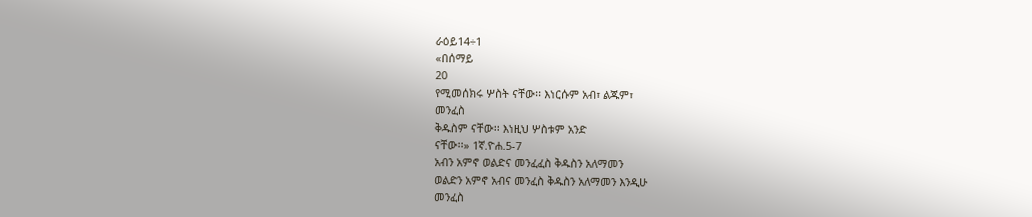ራዕይ14÷1
«በሰማይ
20
የሚመሰክሩ ሦስት ናቸው፡፡ እነርሱም አብ፣ ልጁም፣
መንፈስ
ቅዱስም ናቸው፡፡ እነዚህ ሦስቱም አንድ
ናቸው፡፡» 1ኛ.ዮሐ.5-7
አብን አምኖ ወልድና መንፈፈስ ቅዱስን አለማመን
ወልድን አምኖ አብና መንፈስ ቅዱስን አለማመን እንዲሁ
መንፈስ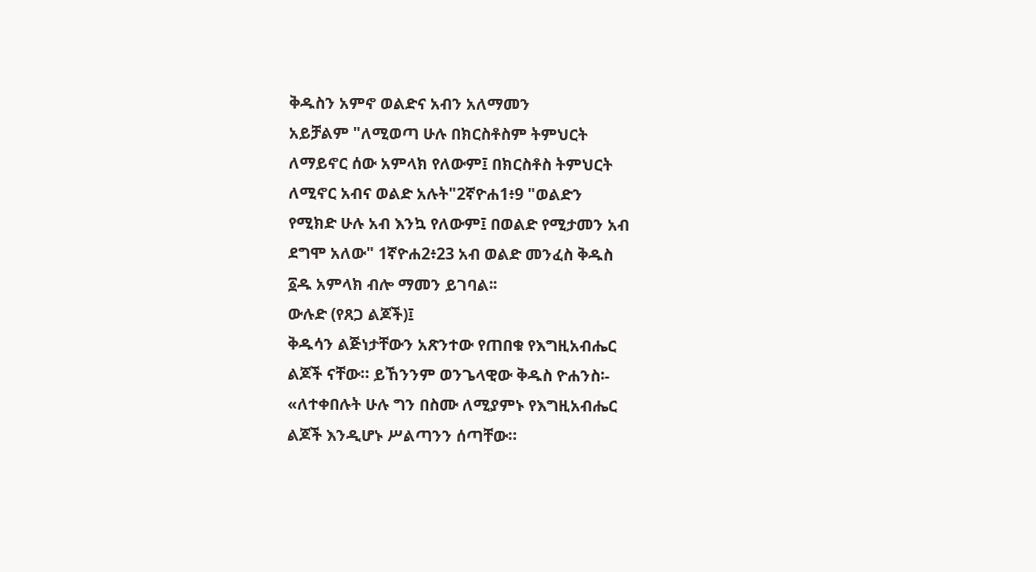ቅዱስን አምኖ ወልድና አብን አለማመን
አይቻልም "ለሚወጣ ሁሉ በክርስቶስም ትምህርት
ለማይኖር ሰው አምላክ የለውም፤ በክርስቶስ ትምህርት
ለሚኖር አብና ወልድ አሉት"2ኛዮሐ1፥9 "ወልድን
የሚክድ ሁሉ አብ እንኳ የለውም፤ በወልድ የሚታመን አብ
ደግሞ አለው" 1ኛዮሐ2፥23 አብ ወልድ መንፈስ ቅዱስ
፩ዱ አምላክ ብሎ ማመን ይገባል፡፡
ውሉድ (የጸጋ ልጆች)፤
ቅዱሳን ልጅነታቸውን አጽንተው የጠበቁ የእግዚአብሔር
ልጆች ናቸው። ይኸንንም ወንጌላዊው ቅዱስ ዮሐንስ፡-
«ለተቀበሉት ሁሉ ግን በስሙ ለሚያምኑ የእግዚአብሔር
ልጆች እንዲሆኑ ሥልጣንን ሰጣቸው።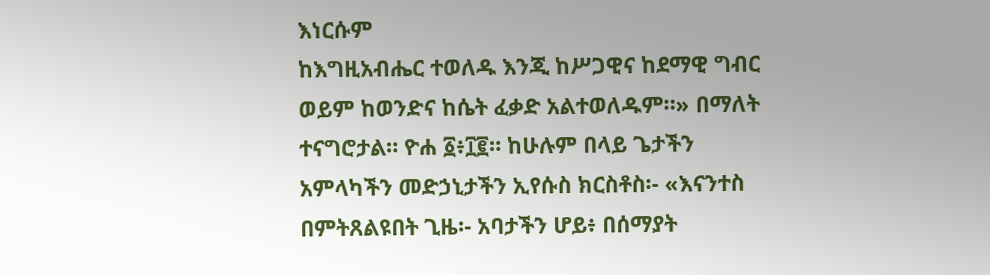እነርሱም
ከእግዚአብሔር ተወለዱ እንጂ ከሥጋዊና ከደማዊ ግብር
ወይም ከወንድና ከሴት ፈቃድ አልተወለዱም።» በማለት
ተናግሮታል። ዮሐ ፩፥፲፪። ከሁሉም በላይ ጌታችን
አምላካችን መድኃኒታችን ኢየሱስ ክርስቶስ፡- «እናንተስ
በምትጸልዩበት ጊዜ፡- አባታችን ሆይ፥ በሰማያት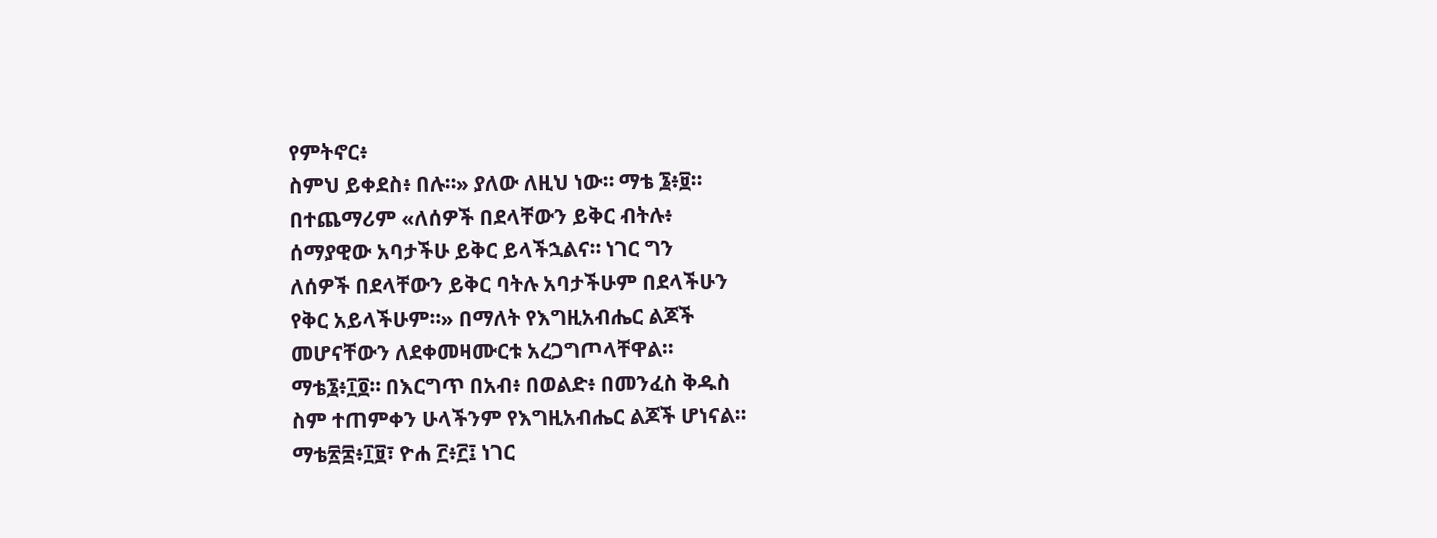የምትኖር፥
ስምህ ይቀደስ፥ በሉ።» ያለው ለዚህ ነው። ማቴ ፮፥፱።
በተጨማሪም «ለሰዎች በደላቸውን ይቅር ብትሉ፥
ሰማያዊው አባታችሁ ይቅር ይላችኋልና። ነገር ግን
ለሰዎች በደላቸውን ይቅር ባትሉ አባታችሁም በደላችሁን
የቅር አይላችሁም።» በማለት የእግዚአብሔር ልጆች
መሆናቸውን ለደቀመዛሙርቱ አረጋግጦላቸዋል።
ማቴ፮፥፲፬። በእርግጥ በአብ፥ በወልድ፥ በመንፈስ ቅዱስ
ስም ተጠምቀን ሁላችንም የእግዚአብሔር ልጆች ሆነናል።
ማቴ፳፰፥፲፱፣ ዮሐ ፫፥፫፤ ነገር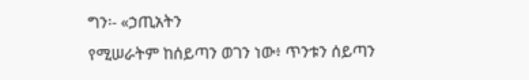ግን፡- «ኃጢአትን
የሚሠራትም ከሰይጣን ወገን ነው፥ ጥንቱን ሰይጣን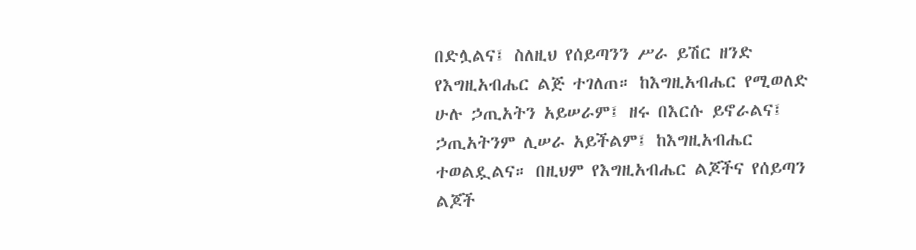በድሏልና፤ ስለዚህ የሰይጣንን ሥራ ይሽር ዘንድ
የእግዚአብሔር ልጅ ተገለጠ። ከእግዚአብሔር የሚወለድ
ሁሉ ኃጢአትን አይሠራም፤ ዘሩ በእርሱ ይኖራልና፤
ኃጢአትንም ሊሠራ አይችልም፤ ከእግዚአብሔር
ተወልዷልና። በዚህም የእግዚአብሔር ልጆችና የሰይጣን
ልጆች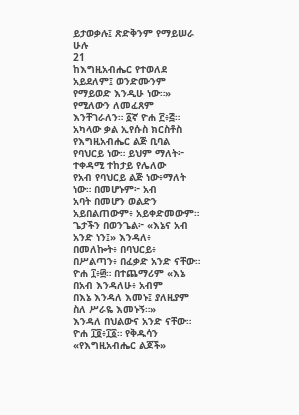ይታወቃሉ፤ ጽድቅንም የማይሠራ ሁሉ
21
ከእግዚአብሔር የተወለደ አይደለም፤ ወንድሙንም
የማይወድ እንዲሁ ነው።» የሚለውን ለመፈጸም
እንቸገራለን። ፩ኛ ዮሐ ፫፥፭።
አካላው ቃል ኢየሱስ ክርስቶስ የእግዚአብሔር ልጅ ቢባል
የባህርይ ነው። ይህም ማለት፦ ተቀዳሚ ተከታይ የሌለው
የአብ የባህርይ ልጅ ነው፥ማለት ነው። በመሆኑም፦ አብ
አባት በመሆን ወልድን አይበልጠውም፥ አይቀድመውም።
ጌታችን በወንጌል፦ «እኔና አብ አንድ ነን፤» እንዳለ፥
በመለኰት፥ በባህርይ፥ በሥልጣን፥ በፈቃድ አንድ ናቸው።
ዮሐ ፲፥፴። በተጨማሪም «እኔ በአብ እንዳለሁ፥ አብም
በእኔ እንዳለ እመኑ፤ ያለዚያም ስለ ሥራዬ እመኑኝ።»
እንዳለ በህልውና አንድ ናቸው። ዮሐ ፲፬፥፲፩። የቅዱሳን
«የእግዚአብሔር ልጆች»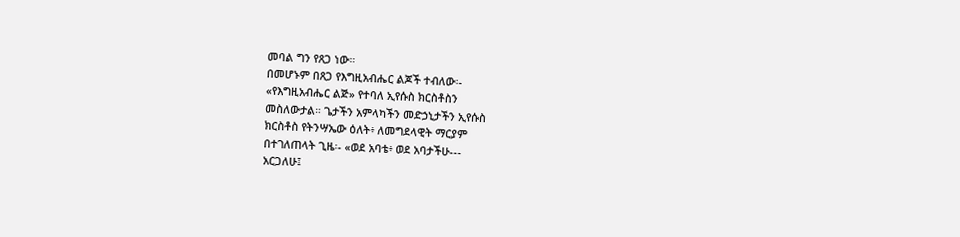መባል ግን የጸጋ ነው።
በመሆኑም በጸጋ የእግዚአብሔር ልጆች ተብለው፡-
«የእግዚአብሔር ልጅ» የተባለ ኢየሱስ ክርስቶስን
መስለውታል። ጌታችን አምላካችን መድኃኒታችን ኢየሱስ
ክርስቶስ የትንሣኤው ዕለት፥ ለመግደላዊት ማርያም
በተገለጠላት ጊዜ፡- «ወደ አባቴ፥ ወደ አባታችሁ---
አርጋለሁ፤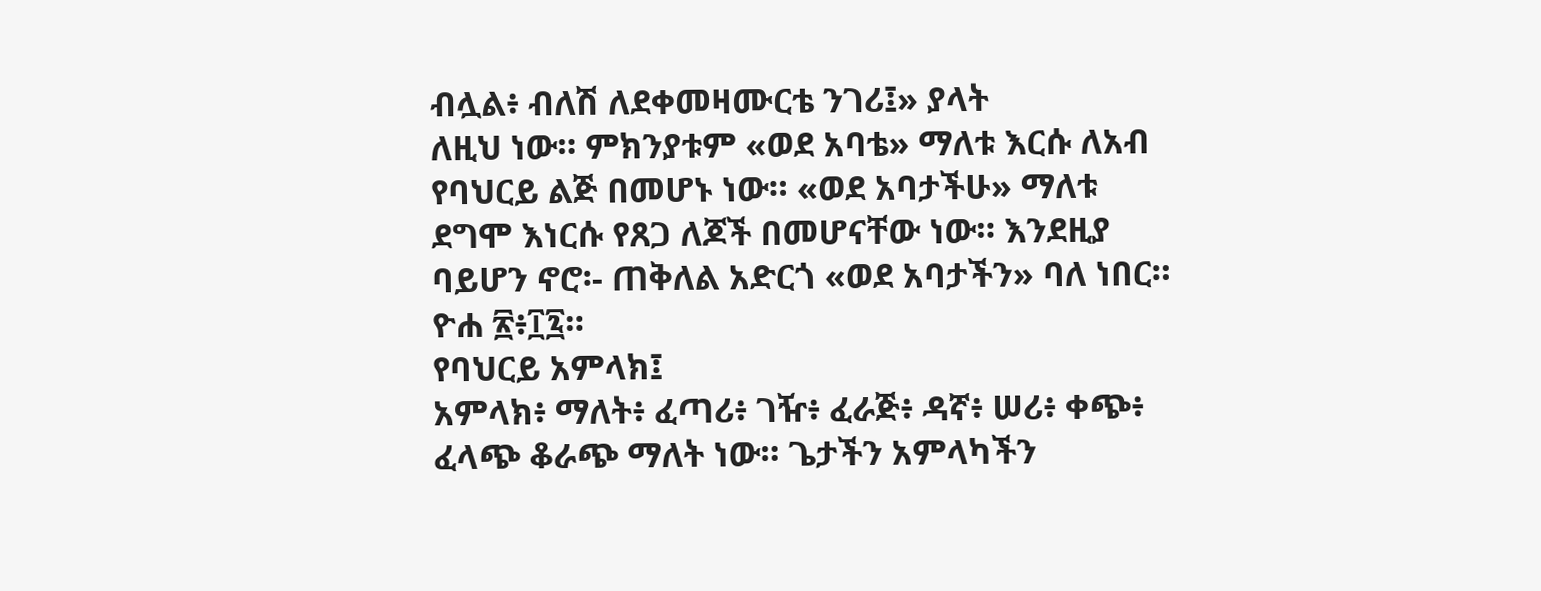ብሏል፥ ብለሽ ለደቀመዛሙርቴ ንገሪ፤» ያላት
ለዚህ ነው። ምክንያቱም «ወደ አባቴ» ማለቱ እርሱ ለአብ
የባህርይ ልጅ በመሆኑ ነው። «ወደ አባታችሁ» ማለቱ
ደግሞ እነርሱ የጸጋ ለጆች በመሆናቸው ነው። እንደዚያ
ባይሆን ኖሮ፡- ጠቅለል አድርጎ «ወደ አባታችን» ባለ ነበር።
ዮሐ ፳፥፲፯።
የባህርይ አምላክ፤
አምላክ፥ ማለት፥ ፈጣሪ፥ ገዥ፥ ፈራጅ፥ ዳኛ፥ ሠሪ፥ ቀጭ፥
ፈላጭ ቆራጭ ማለት ነው። ጌታችን አምላካችን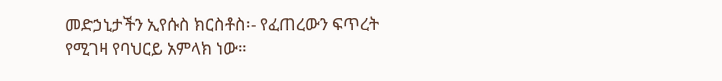መድኃኒታችን ኢየሱስ ክርስቶስ፡- የፈጠረውን ፍጥረት
የሚገዛ የባህርይ አምላክ ነው።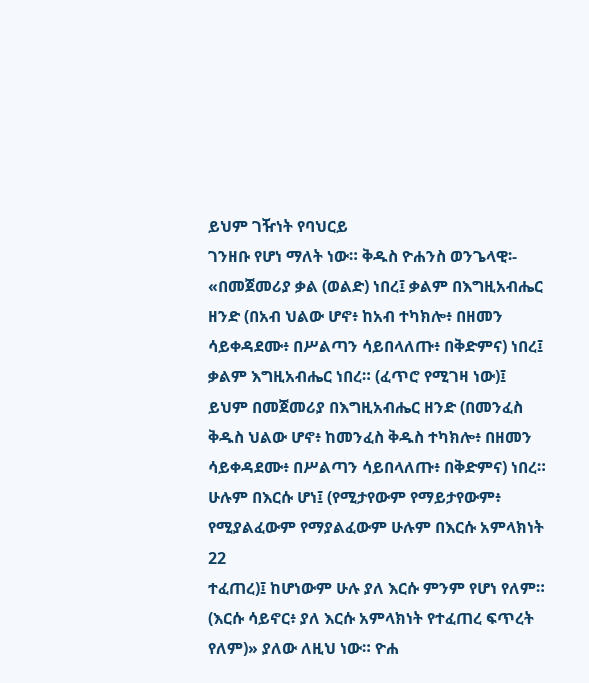ይህም ገዥነት የባህርይ
ገንዘቡ የሆነ ማለት ነው። ቅዱስ ዮሐንስ ወንጌላዊ፡-
«በመጀመሪያ ቃል (ወልድ) ነበረ፤ ቃልም በእግዚአብሔር
ዘንድ (በአብ ህልው ሆኖ፥ ከአብ ተካክሎ፥ በዘመን
ሳይቀዳደሙ፥ በሥልጣን ሳይበላለጡ፥ በቅድምና) ነበረ፤
ቃልም እግዚአብሔር ነበረ። (ፈጥሮ የሚገዛ ነው)፤
ይህም በመጀመሪያ በእግዚአብሔር ዘንድ (በመንፈስ
ቅዱስ ህልው ሆኖ፥ ከመንፈስ ቅዱስ ተካክሎ፥ በዘመን
ሳይቀዳደሙ፥ በሥልጣን ሳይበላለጡ፥ በቅድምና) ነበረ።
ሁሉም በእርሱ ሆነ፤ (የሚታየውም የማይታየውም፥
የሚያልፈውም የማያልፈውም ሁሉም በእርሱ አምላክነት
22
ተፈጠረ)፤ ከሆነውም ሁሉ ያለ እርሱ ምንም የሆነ የለም።
(እርሱ ሳይኖር፥ ያለ እርሱ አምላክነት የተፈጠረ ፍጥረት
የለም)» ያለው ለዚህ ነው። ዮሐ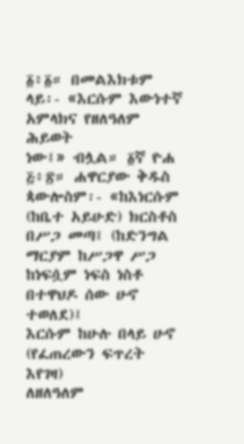፩፥፩። በመልእክቱም
ላይ፡- «እርሱም እውነተኛ አምላክና የዘለዓለም ሕይወት
ነው፤» ብሏል። ፩ኛ ዮሐ ፭፥፳። ሐዋርያው ቅዱስ
ጳውሎስም፡- «ከእነርሱም (ከቤተ አይሁድ) ክርስቶስ
በሥጋ መጣ፤ (ከድንግል ማርያም ከሥጋዋ ሥጋ
ከነፍሷም ነፍስ ነስቶ በተዋህዶ ሰው ሁኖ ተወለደ)፤
እርሱም ከሁሉ በላይ ሁኖ (የፈጠረውን ፍጥረት እየገዛ)
ለዘለዓለም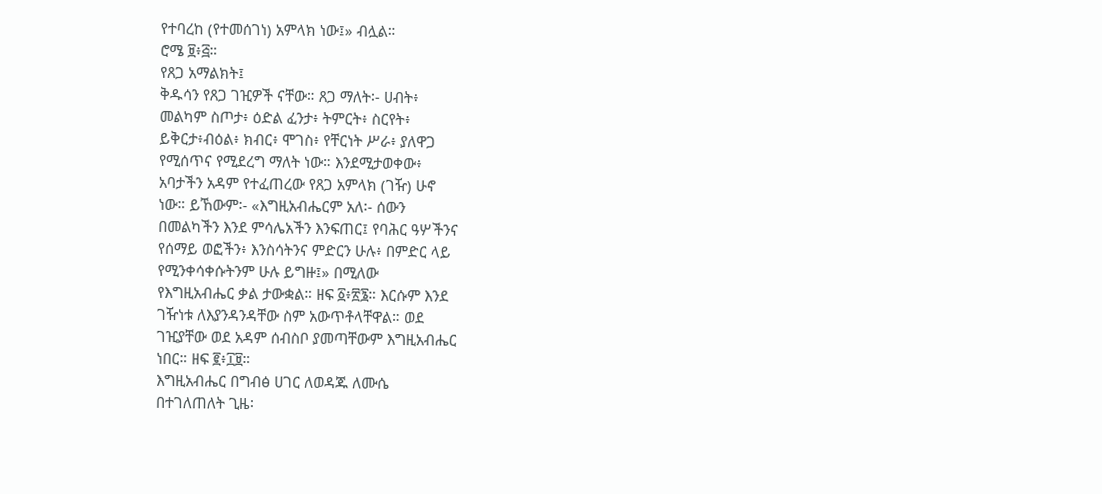የተባረከ (የተመሰገነ) አምላክ ነው፤» ብሏል።
ሮሜ ፱፥፭።
የጸጋ አማልክት፤
ቅዱሳን የጸጋ ገዢዎች ናቸው። ጸጋ ማለት፡- ሀብት፥
መልካም ስጦታ፥ ዕድል ፈንታ፥ ትምርት፥ ስርየት፥
ይቅርታ፥ብዕል፥ ክብር፥ ሞገስ፥ የቸርነት ሥራ፥ ያለዋጋ
የሚሰጥና የሚደረግ ማለት ነው። እንደሚታወቀው፥
አባታችን አዳም የተፈጠረው የጸጋ አምላክ (ገዥ) ሁኖ
ነው። ይኸውም፡- «እግዚአብሔርም አለ፡- ሰውን
በመልካችን እንደ ምሳሌአችን እንፍጠር፤ የባሕር ዓሦችንና
የሰማይ ወፎችን፥ እንስሳትንና ምድርን ሁሉ፥ በምድር ላይ
የሚንቀሳቀሱትንም ሁሉ ይግዙ፤» በሚለው
የእግዚአብሔር ቃል ታውቋል። ዘፍ ፩፥፳፮። እርሱም እንደ
ገዥነቱ ለእያንዳንዳቸው ስም አውጥቶላቸዋል። ወደ
ገዢያቸው ወደ አዳም ሰብስቦ ያመጣቸውም እግዚአብሔር
ነበር። ዘፍ ፪፥፲፱።
እግዚአብሔር በግብፅ ሀገር ለወዳጁ ለሙሴ
በተገለጠለት ጊዜ፡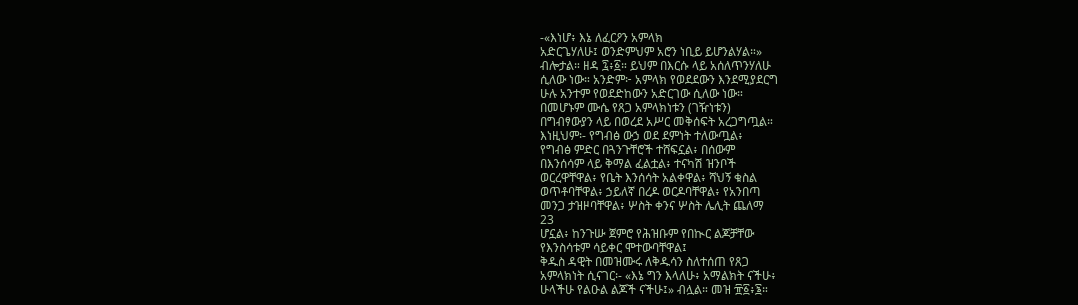-«እነሆ፥ እኔ ለፈርዖን አምላክ
አድርጌሃለሁ፤ ወንድምህም አሮን ነቢይ ይሆንልሃል።»
ብሎታል። ዘዳ ፯፥፩። ይህም በእርሱ ላይ አሰለጥንሃለሁ
ሲለው ነው። አንድም፦ አምላክ የወደደውን እንደሚያደርግ
ሁሉ አንተም የወደድከውን አድርገው ሲለው ነው።
በመሆኑም ሙሴ የጸጋ አምላክነቱን (ገዥነቱን)
በግብፃውያን ላይ በወረደ አሥር መቅሰፍት አረጋግጧል።
እነዚህም፡- የግብፅ ውኃ ወደ ደምነት ተለውጧል፥
የግብፅ ምድር በጓንጉቸሮች ተሸፍኗል፥ በሰውም
በእንሰሳም ላይ ቅማል ፈልቷል፥ ተናካሽ ዝንቦች
ወርረዋቸዋል፥ የቤት እንሰሳት አልቀዋል፥ ሻህኝ ቁስል
ወጥቶባቸዋል፥ ኃይለኛ በረዶ ወርዶባቸዋል፥ የአንበጣ
መንጋ ታዝዞባቸዋል፥ ሦስት ቀንና ሦስት ሌሊት ጨለማ
23
ሆኗል፥ ከንጉሡ ጀምሮ የሕዝቡም የበኲር ልጆቻቸው
የእንስሳቱም ሳይቀር ሞተውባቸዋል፤
ቅዱስ ዳዊት በመዝሙሩ ለቅዱሳን ስለተሰጠ የጸጋ
አምላክነት ሲናገር፡- «እኔ ግን እላለሁ፥ አማልክት ናችሁ፥
ሁላችሁ የልዑል ልጆች ናችሁ፤» ብሏል። መዝ ፹፩፥፮።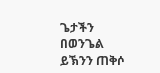ጌታችን በወንጌል ይኽንን ጠቅሶ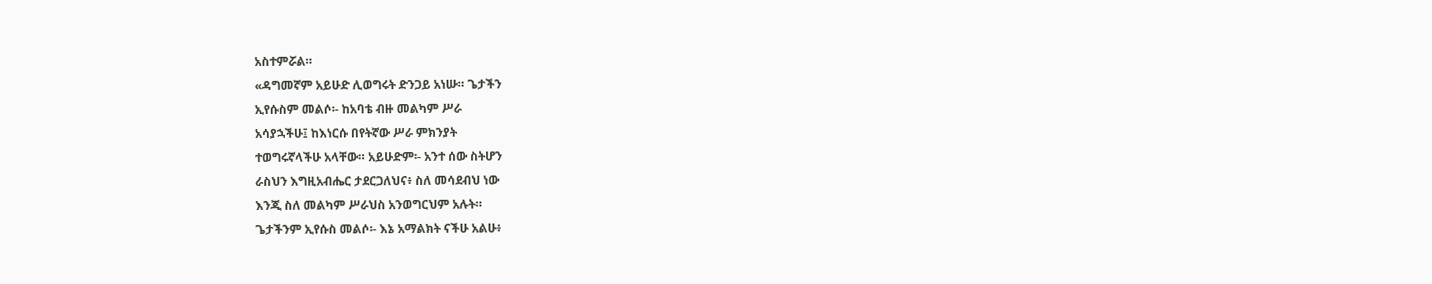አስተምሯል።
«ዳግመኛም አይሁድ ሊወግሩት ድንጋይ አነሡ። ጌታችን
ኢየሱስም መልሶ፡- ከአባቴ ብዙ መልካም ሥራ
አሳያኋችሁ፤ ከእነርሱ በየትኛው ሥራ ምክንያት
ተወግሩኛላችሁ አላቸው። አይሁድም፡- አንተ ሰው ስትሆን
ራስህን እግዚአብሔር ታደርጋለህና፥ ስለ መሳደብህ ነው
እንጂ ስለ መልካም ሥራህስ አንወግርህም አሉት።
ጌታችንም ኢየሱስ መልሶ፡- እኔ አማልክት ናችሁ አልሁ፥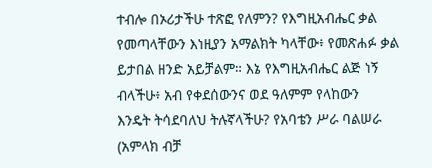ተብሎ በኦሪታችሁ ተጽፎ የለምን? የእግዚአብሔር ቃል
የመጣላቸውን እነዚያን አማልክት ካላቸው፥ የመጽሐፉ ቃል
ይታበል ዘንድ አይቻልም። እኔ የእግዚአብሔር ልጅ ነኝ
ብላችሁ፥ አብ የቀደሰውንና ወደ ዓለምም የላከውን
እንዴት ትሳደባለህ ትሉኛላችሁ? የአባቴን ሥራ ባልሠራ
(አምላክ ብቻ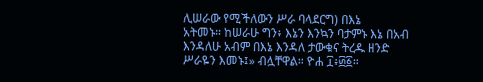ሊሠራው የሚችለውን ሥራ ባላደርግ) በእኔ
አትመኑ። ከሠራሁ ግን፥ እኔን እንኳን ባታምኑ እኔ በአብ
እንዳለሁ አብም በእኔ እንዳለ ታውቁና ትረዱ ዘንድ
ሥራዬን እመኑ፤» ብሏቸዋል። ዮሐ ፲፥፴፩።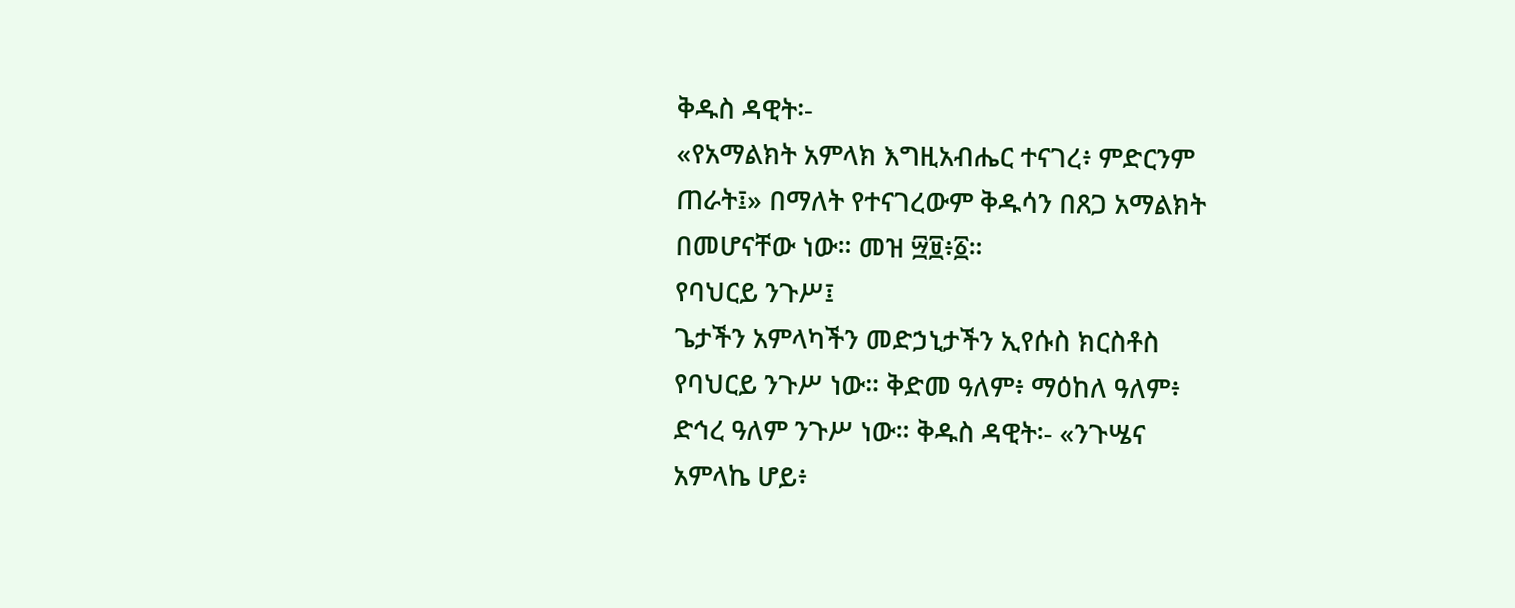ቅዱስ ዳዊት፡-
«የአማልክት አምላክ እግዚአብሔር ተናገረ፥ ምድርንም
ጠራት፤» በማለት የተናገረውም ቅዱሳን በጸጋ አማልክት
በመሆናቸው ነው። መዝ ፵፱፥፩።
የባህርይ ንጉሥ፤
ጌታችን አምላካችን መድኃኒታችን ኢየሱስ ክርስቶስ
የባህርይ ንጉሥ ነው። ቅድመ ዓለም፥ ማዕከለ ዓለም፥
ድኅረ ዓለም ንጉሥ ነው። ቅዱስ ዳዊት፡- «ንጉሤና
አምላኬ ሆይ፥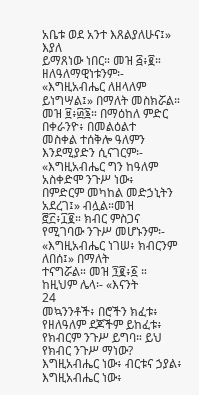አቤቱ ወደ አንተ እጸልያለሁና፤» እያለ
ይማጸነው ነበር። መዝ ፭፥፪። ዘለዓለማዊነቱንም፡-
«እግዚአብሔር ለዘላለም ይነግሣል፤» በማለት መስክሯል።
መዝ ፱፥፴፮። በማዕከለ ምድር በቀራንዮ፥ በመልዕልተ
መስቀል ተሰቅሎ ዓለምን እንደሚያድን ሲናገርም፡-
«እግዚአብሔር ግን ከዓለም አስቀድሞ ንጉሥ ነው፥
በምድርም መካከል መድኃኒትን አደረገ፤» ብሏል።መዝ
፸፫፥፲፪። ክብር ምስጋና የሚገባው ንጉሥ መሆኑንም፡-
«እግዚአብሔር ነገሠ፥ ክብርንም ለበሰ፤» በማለት
ተናግሯል። መዝ ፺፪፥፩ ። ከዚህም ሌላ፡- «እናንት
24
መኳንንቶች፥ በሮችን ክፈቱ፥ የዘለዓለም ደጆችም ይከፈቱ፥
የክብርም ንጉሥ ይግባ። ይህ የክብር ንጉሥ ማነው?
እግዚአብሔር ነው፥ ብርቱና ኃያል፥ እግዚአብሔር ነው፥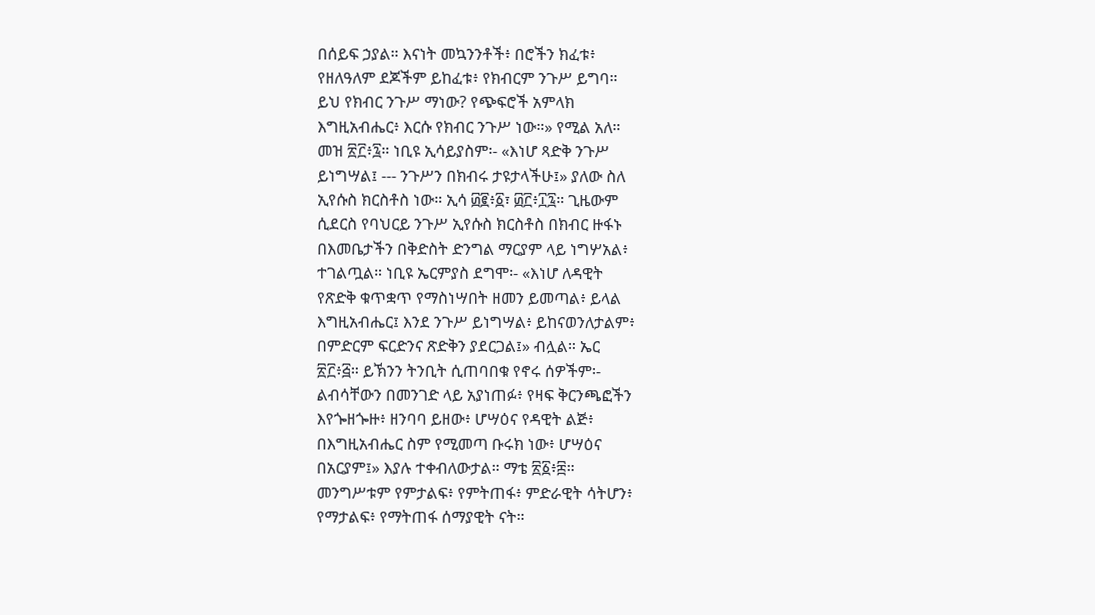በሰይፍ ኃያል። እናነት መኳንንቶች፥ በሮችን ክፈቱ፥
የዘለዓለም ደጆችም ይከፈቱ፥ የክብርም ንጉሥ ይግባ።
ይህ የክብር ንጉሥ ማነው? የጭፍሮች አምላክ
እግዚአብሔር፥ እርሱ የክብር ንጉሥ ነው።» የሚል አለ።
መዝ ፳፫፥፯። ነቢዩ ኢሳይያስም፡- «እነሆ ጻድቅ ንጉሥ
ይነግሣል፤ --- ንጉሥን በክብሩ ታዩታላችሁ፤» ያለው ስለ
ኢየሱስ ክርስቶስ ነው። ኢሳ ፴፪፥፩፣ ፴፫፥፲፯። ጊዜውም
ሲደርስ የባህርይ ንጉሥ ኢየሱስ ክርስቶስ በክብር ዙፋኑ
በእመቤታችን በቅድስት ድንግል ማርያም ላይ ነግሦአል፥
ተገልጧል። ነቢዩ ኤርምያስ ደግሞ፡- «እነሆ ለዳዊት
የጽድቅ ቁጥቋጥ የማስነሣበት ዘመን ይመጣል፥ ይላል
እግዚአብሔር፤ እንደ ንጉሥ ይነግሣል፥ ይከናወንለታልም፥
በምድርም ፍርድንና ጽድቅን ያደርጋል፤» ብሏል። ኤር
፳፫፥፭። ይኽንን ትንቢት ሲጠባበቁ የኖሩ ሰዎችም፡-
ልብሳቸውን በመንገድ ላይ አያነጠፉ፥ የዛፍ ቅርንጫፎችን
እየጐዘጐዙ፥ ዘንባባ ይዘው፥ ሆሣዕና የዳዊት ልጅ፥
በእግዚአብሔር ስም የሚመጣ ቡሩክ ነው፥ ሆሣዕና
በአርያም፤» እያሉ ተቀብለውታል። ማቴ ፳፩፥፰።
መንግሥቱም የምታልፍ፥ የምትጠፋ፥ ምድራዊት ሳትሆን፥
የማታልፍ፥ የማትጠፋ ሰማያዊት ናት።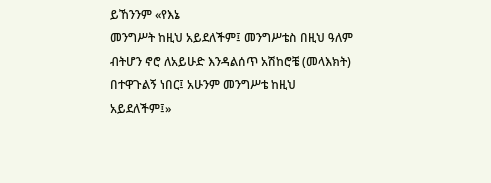ይኸንንም «የእኔ
መንግሥት ከዚህ አይደለችም፤ መንግሥቴስ በዚህ ዓለም
ብትሆን ኖሮ ለአይሁድ እንዳልሰጥ አሽከሮቼ (መላእክት)
በተዋጉልኝ ነበር፤ አሁንም መንግሥቴ ከዚህ
አይደለችም፤»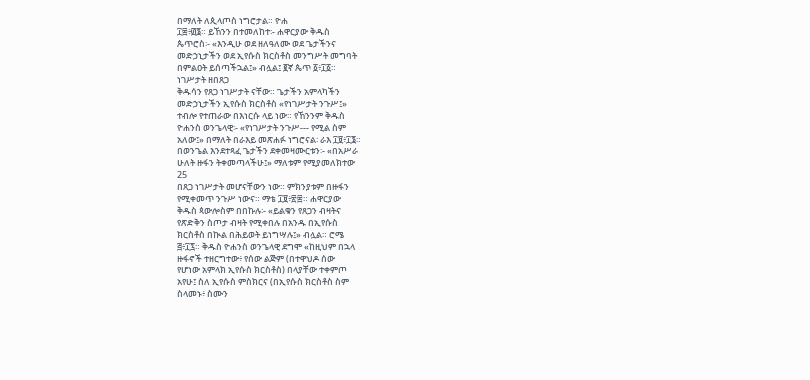በማለት ለጲላጦስ ነግሮታል። ዮሐ
፲፰፥፴፮። ይኸንን በተመለከተ፡- ሐዋርያው ቅዱስ
ጴጥሮስ፡- «እንዲሁ ወደ ዘለዓለሙ ወደ ጌታችንና
መድኃኒታችን ወደ ኢየሱስ ክርስቶስ መንግሥት መግባት
በምልዐት ይሰጣችኋል፤» ብሏል፤ ፪ኛ ጴጥ ፩፥፲፩።
ነገሥታት ዘበጸጋ
ቅዱሳን የጸጋ ነገሥታት ናቸው። ጌታችን አምላካችን
መድኃኒታችን ኢየሱስ ክርስቶስ «የነገሥታት ንጉሥ፤»
ተብሎ የተጠራው በእነርሱ ላይ ነው። የኸንንም ቅዱስ
ዮሐንስ ወንጌላዊ፡- «የነገሥታት ንጉሥ--- የሚል ስም
አለው፤» በማለት በራእይ መጽሐፉ ነግሮናል፡ ራእ ፲፱፥፲፮።
በወንጌል እንደተጻፈ ጌታችን ደቀመዛሙርቱን፡- «በአሥራ
ሁለት ዙፋን ትቀመጣላችሁ፤» ማለቱም የሚያመለክተው
25
በጸጋ ነገሥታት መሆናቸውን ነው። ምክንያቱም በዙፋን
የሚቀመጥ ንጉሥ ነውና። ማቴ ፲፱፥፳፰። ሐዋርያው
ቅዱስ ጳውሎስም በበኩሉ፡- «ይልቁን የጸጋን ብዛትና
የጽድቅን ስጦታ ብዛት የሚቀበሉ በአንዱ በኢየሱስ
ክርስቶስ በኲል በሕይወት ይነግሣሉ፤» ብሏል። ሮሜ
፭፥፲፯። ቅዱስ ዮሐንስ ወንጌላዊ ደግሞ «ከዚህም በኋላ
ዙፋኖች ተዘርግተው፥ የሰው ልጅም (በተዋህዶ ሰው
የሆነው አምላክ ኢየሱስ ክርስቶስ) በላያቸው ተቀምጦ
አየሁ፤ ስለ ኢየሱስ ምስክርና (በኢየሱስ ክርስቶስ ስም
ስላመኑ፥ ስሙን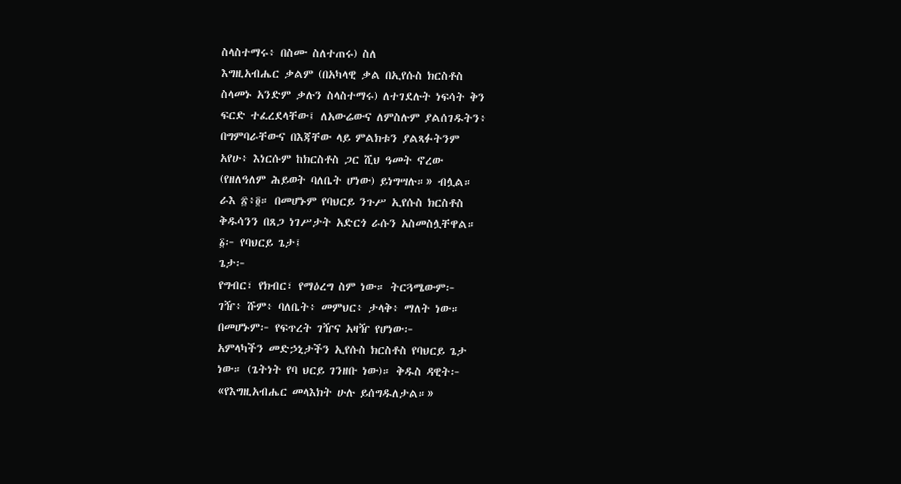ስላስተማሩ፥ በስሙ ስለተጠሩ) ስለ
እግዚአብሔር ቃልም (በአካላዊ ቃል በኢየሱስ ክርስቶስ
ስላመኑ አንድም ቃሉን ስላስተማሩ) ለተገደሉት ነፍሳት ቅን
ፍርድ ተፈረደላቸው፤ ለአውሬውና ለምስሉም ያልሰገዱትን፥
በግምባራቸውና በእጃቸው ላይ ምልክቱን ያልጻፉትንም
አየሁ፥ እነርሱም ከክርስቶስ ጋር ሺህ ዓመት ኖረው
(የዘለዓለም ሕይወት ባለቤት ሆነው) ይነግሣሉ።» ብሏል።
ራእ ፳፥፬። በመሆኑም የባህርይ ንጉሥ ኢየሱስ ክርስቶስ
ቅዱሳንን በጸጋ ነገሥታት አድርጎ ራሱን አስመስሏቸዋል።
፩፦ የባህርይ ጌታ፤
ጌታ፦
የግብር፣ የክብር፣ የማዕረግ ስም ነው። ትርጓሜውም፦
ገዥ፥ ሹም፥ ባለቤት፥ መምህር፥ ታላቅ፥ ማለት ነው።
በመሆኑም፦ የፍጥረት ገዥና አዛዥ የሆነው፦
አምላካችን መድኃኒታችን ኢየሱስ ክርስቶስ የባህርይ ጌታ
ነው። (ጌትነት የባ ህርይ ገንዘቡ ነው)። ቅዱስ ዳዊት፦
«የእግዚአብሔር መላእክት ሁሉ ይሰግዱለታል።»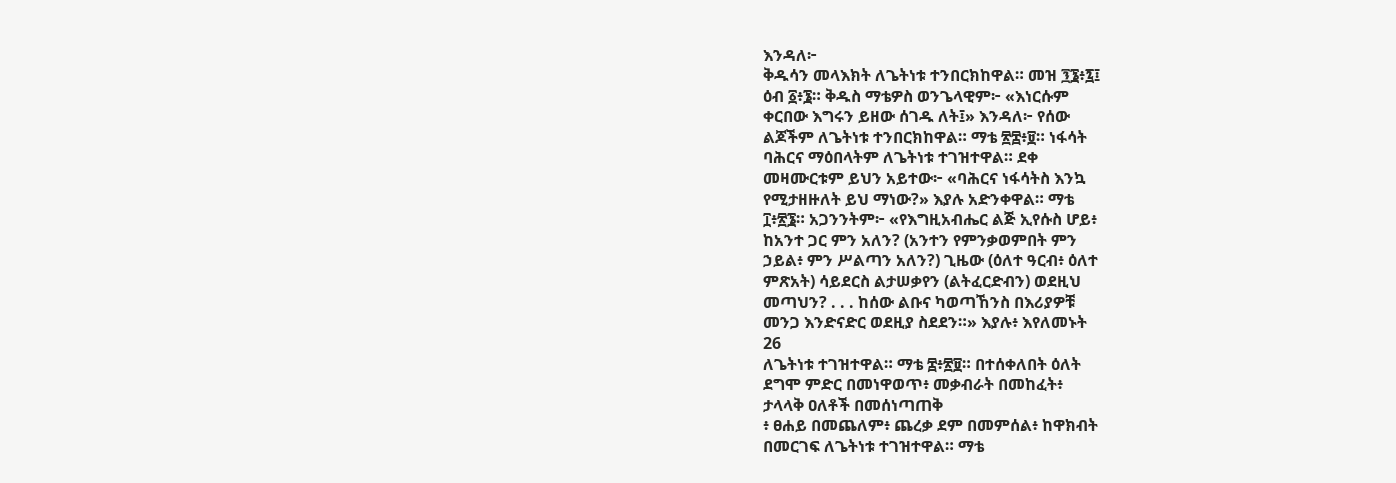እንዳለ፦
ቅዱሳን መላእክት ለጌትነቱ ተንበርክከዋል። መዝ ፺፮፥፯፤
ዕብ ፩፥፮። ቅዱስ ማቴዎስ ወንጌላዊም፦ «እነርሱም
ቀርበው እግሩን ይዘው ሰገዱ ለት፤» እንዳለ፦ የሰው
ልጆችም ለጌትነቱ ተንበርክከዋል። ማቴ ፳፰፥፱። ነፋሳት
ባሕርና ማዕበላትም ለጌትነቱ ተገዝተዋል። ደቀ
መዛሙርቱም ይህን አይተው፦ «ባሕርና ነፋሳትስ እንኳ
የሚታዘዙለት ይህ ማነው?» እያሉ አድንቀዋል። ማቴ
፲፥፳፮። አጋንንትም፦ «የእግዚአብሔር ልጅ ኢየሱስ ሆይ፥
ከአንተ ጋር ምን አለን? (አንተን የምንቃወምበት ምን
ኃይል፥ ምን ሥልጣን አለን?) ጊዜው (ዕለተ ዓርብ፥ ዕለተ
ምጽአት) ሳይደርስ ልታሠቃየን (ልትፈርድብን) ወደዚህ
መጣህን? . . . ከሰው ልቡና ካወጣኸንስ በእሪያዎቹ
መንጋ እንድናድር ወደዚያ ስደደን።» እያሉ፥ እየለመኑት
26
ለጌትነቱ ተገዝተዋል። ማቴ ፰፥፳፱። በተሰቀለበት ዕለት
ደግሞ ምድር በመነዋወጥ፥ መቃብራት በመከፈት፥
ታላላቅ ዐለቶች በመሰነጣጠቅ
፥ ፀሐይ በመጨለም፥ ጨረቃ ደም በመምሰል፥ ከዋክብት
በመርገፍ ለጌትነቱ ተገዝተዋል። ማቴ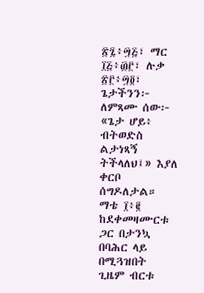፳፯፥፵፭፣ ማር
፲፭፥፴፫፣ ሉቃ ፳፫፥፵፬፣
ጌታችንን፦ ለምጻሙ ሰው፦ «ጌታ ሆይ፥ ብትወድስ
ልታነጻኝ ትችላለህ፤» እያለ ቀርቦ ሰግዶለታል። ማቴ ፲፥፪
ከደቀመዛሙርቱ ጋር በታንኳ በባሕር ላይ በሚጓዝበት
ጊዜም ብርቱ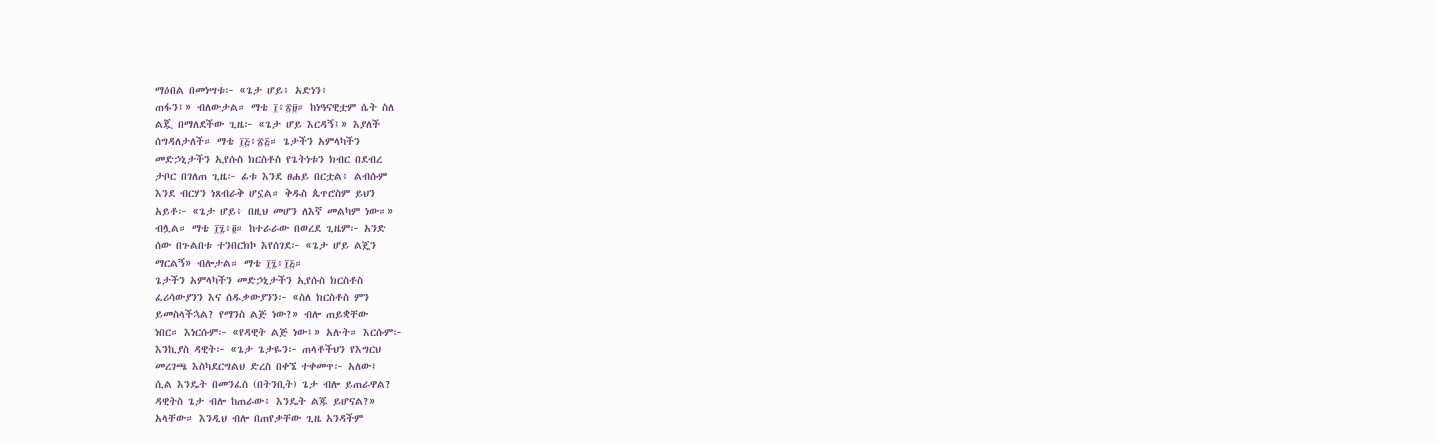ማዕበል በመነሣቱ፦ «ጌታ ሆይ፥ አድነን፥
ጠፋን፤» ብለውታል። ማቴ ፲፥፳፱። ከነዓናዊቷም ሴት ስለ
ልጇ በማለደችው ጊዜ፦ «ጌታ ሆይ እርዳኝ፤» እያለች
ሰግዳለታለች። ማቴ ፲፭፥፳፭። ጌታችን አምላካችን
መድኃኒታችን ኢየሱስ ክርስቶስ የጌትነቱን ክብር በደብረ
ታቦር በገለጠ ጊዜ፦ ፊቱ እንደ ፀሐይ በርቷል፥ ልብሱም
እንደ ብርሃን ነጸብራቅ ሆኗል። ቅዱስ ጴጥሮስም ይህን
አይቶ፦ «ጌታ ሆይ፥ በዚህ መሆን ለእኛ መልካም ነው።»
ብሏል። ማቴ ፲፯፥፬። ከተራራው በወረደ ጊዜም፦ አንድ
ሰው በጉልበቱ ተንበርክኮ እየሰገደ፦ «ጌታ ሆይ ልጄን
ማርልኝ» ብሎታል። ማቴ ፲፯፥፲፭።
ጌታችን አምላካችን መድኃኒታችን ኢየሱስ ክርስቶስ
ፈሪሳውያንን እና ሰዱቃውያንን፦ «ስለ ክርስቶስ ምን
ይመስላችኋል? የማንስ ልጅ ነው?» ብሎ ጠይቋቸው
ነበር። እነርሱም፦ «የዳዊት ልጅ ነው፤» አሉት። እርሱም፦
እንኪያስ ዳዊት፦ «ጌታ ጌታዬን፦ ጠላቶችህን የእግርህ
መረገጫ እስካደርግልህ ድረስ በቀኜ ተቀመጥ፦ አለው፤
ሲል እንዴት በመንፈስ (በትንቢት) ጌታ ብሎ ይጠራዋል?
ዳዊትስ ጌታ ብሎ ከጠራው፥ እንዴት ልጁ ይሆናል?»
አላቸው። እንዲህ ብሎ በጠየቃቸው ጊዜ አንዳችም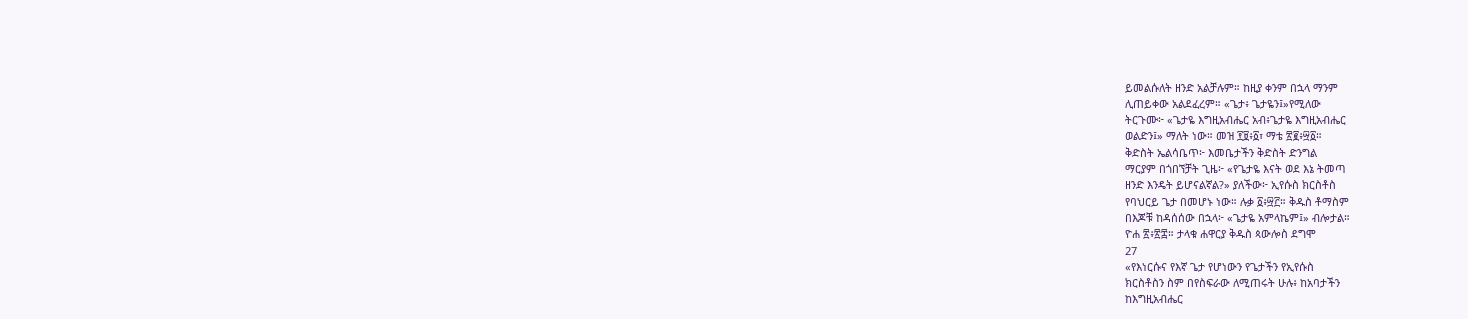ይመልሱለት ዘንድ አልቻሉም። ከዚያ ቀንም በኋላ ማንም
ሊጠይቀው አልደፈረም። «ጌታ፥ ጌታዬን፤»የሚለው
ትርጉሙ፦ «ጌታዬ እግዚአብሔር አብ፥ጌታዬ እግዚአብሔር
ወልድን፤» ማለት ነው። መዝ ፻፱፥፩፣ ማቴ ፳፪፥፵፩።
ቅድስት ኤልሳቤጥ፦ እመቤታችን ቅድስት ድንግል
ማርያም በጎበኘቻት ጊዜ፦ «የጌታዬ እናት ወደ እኔ ትመጣ
ዘንድ እንዴት ይሆናልኛል?» ያለችው፦ ኢየሱስ ክርስቶስ
የባህርይ ጌታ በመሆኑ ነው። ሉቃ ፩፥፵፫። ቅዱስ ቶማስም
በእጆቹ ከዳሰሰው በኋላ፦ «ጌታዬ አምላኬም፤» ብሎታል።
ዮሐ ፳፥፳፰። ታላቁ ሐዋርያ ቅዱስ ጳውሎስ ደግሞ
27
«የእነርሱና የእኛ ጌታ የሆነውን የጌታችን የኢየሱስ
ክርስቶስን ስም በየስፍራው ለሚጠሩት ሁሉ፥ ከአባታችን
ከእግዚአብሔር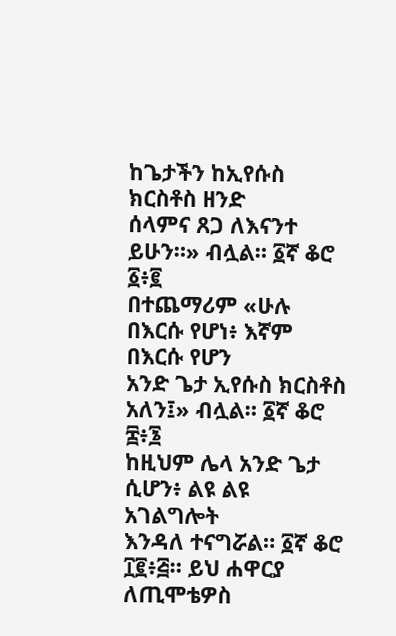ከጌታችን ከኢየሱስ ክርስቶስ ዘንድ
ሰላምና ጸጋ ለእናንተ ይሁን።» ብሏል። ፩ኛ ቆሮ ፩፥፪
በተጨማሪም «ሁሉ በእርሱ የሆነ፥ እኛም በእርሱ የሆን
አንድ ጌታ ኢየሱስ ክርስቶስ አለን፤» ብሏል። ፩ኛ ቆሮ ፰፥፮
ከዚህም ሌላ አንድ ጌታ ሲሆን፥ ልዩ ልዩ አገልግሎት
እንዳለ ተናግሯል። ፩ኛ ቆሮ ፲፪፥፭። ይህ ሐዋርያ
ለጢሞቴዎስ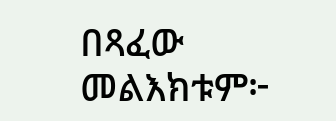በጻፈው መልእክቱም፦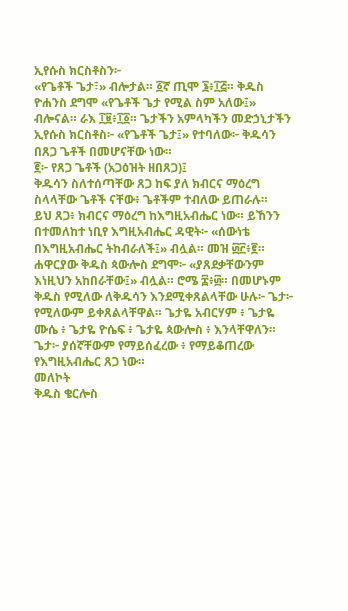ኢየሱስ ክርስቶስን፦
«የጌቶች ጌታ፣» ብሎታል። ፩ኛ ጢሞ ፮፥፲፭። ቅዱስ
ዮሐንስ ደግሞ «የጌቶች ጌታ የሚል ስም አለው፤»
ብሎናል። ራእ ፲፱፥፲፩። ጌታችን አምላካችን መድኃኒታችን
ኢየሱስ ክርስቶስ፦ «የጌቶች ጌታ፤» የተባለው፦ ቅዱሳን
በጸጋ ጌቶች በመሆናቸው ነው።
፪፦ የጸጋ ጌቶች (አጋዕዝት ዘበጸጋ)፤
ቅዱሳን ስለተሰጣቸው ጸጋ ከፍ ያለ ክብርና ማዕረግ
ስላላቸው ጌቶች ናቸው፥ ጌቶችም ተብለው ይጠራሉ።
ይህ ጸጋ፥ ክብርና ማዕረግ ከእግዚአብሔር ነው። ይኸንን
በተመለከተ ነቢየ እግዚአብሔር ዳዊት፦ «ሰውነቴ
በእግዚአብሔር ትከብራለች፤» ብሏል። መዝ ፴፫፥፪።
ሐዋርያው ቅዱስ ጳውሎስ ደግሞ፦ «ያጸደቃቸውንም
እነዚህን አከበራቸው፤» ብሏል። ሮሜ ፰፥፴። በመሆኑም
ቅዱስ የሚለው ለቅዱሳን እንደሚቀጸልላቸው ሁሉ፦ ጌታ፦
የሚለውም ይቀጸልላቸዋል። ጌታዬ አብርሃም ፥ ጌታዬ
ሙሴ ፥ ጌታዬ ዮሴፍ ፥ ጌታዬ ጳውሎስ ፥ እንላቸዋለን።
ጌታ፦ ያሰኛቸውም የማይሰፈረው ፥ የማይቆጠረው
የእግዚአብሔር ጸጋ ነው።
መለኮት
ቅዱስ ቄርሎስ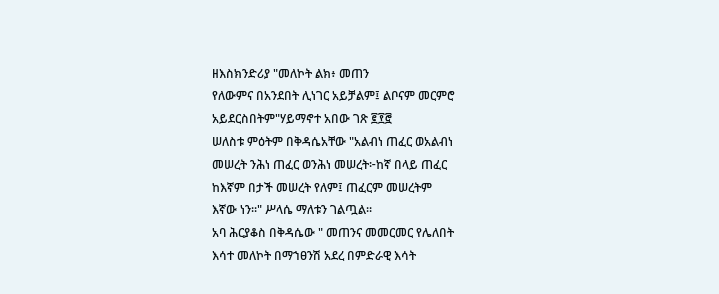ዘእስክንድሪያ "መለኮት ልክ፥ መጠን
የለውምና በአንደበት ሊነገር አይቻልም፤ ልቦናም መርምሮ
አይደርስበትም"ሃይማኖተ አበው ገጽ ፪፻፸
ሠለስቱ ምዕትም በቅዳሴአቸው "አልብነ ጠፈር ወአልብነ
መሠረት ንሕነ ጠፈር ወንሕነ መሠረት፦ከኛ በላይ ጠፈር
ከእኛም በታች መሠረት የለም፤ ጠፈርም መሠረትም
እኛው ነን፡፡" ሥላሴ ማለቱን ገልጧል፡፡
አባ ሕርያቆስ በቅዳሴው " መጠንና መመርመር የሌለበት
እሳተ መለኮት በማኀፀንሽ አደረ በምድራዊ እሳት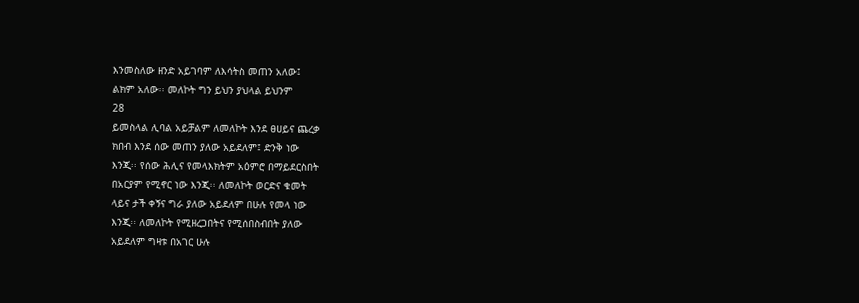እንመስለው ዘንድ አይገባም ለእሳትስ መጠን አለው፤
ልክም አለው፡፡ መለኮት ግን ይህን ያህላል ይህንም
28
ይመስላል ሊባል አይቻልም ለመለኮት እንደ ፀሀይና ጨረቃ
ክበብ እንደ ሰው መጠን ያለው አይደለም፤ ድንቅ ነው
እንጂ፡፡ የሰው ሕሊና የመላእክትም አዕምሮ በማይደርስበት
በአርያም የሚኖር ነው እንጂ፡፡ ለመለኮት ወርድና ቁመት
ላይና ታች ቀኝና ግራ ያለው አይደለም በሁሉ የመላ ነው
እንጂ፡፡ ለመለኮት የሚዘረጋበትና የሚሰበስብበት ያለው
አይደለም ግዛቱ በአገር ሁሉ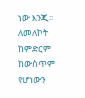ነው እንጂ፡፡ ለመለኮት
ከምድርም ከውስጥም የሆነውን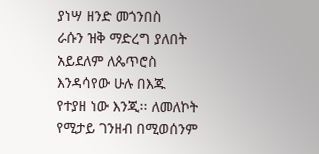ያነሣ ዘንድ መጎንበስ
ራሱን ዝቅ ማድረግ ያለበት አይደለም ለጴጥሮስ
እንዳሳየው ሁሉ በእጁ የተያዘ ነው እንጂ፡፡ ለመለኮት
የሚታይ ገንዘብ በሚወሰንም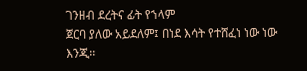ገንዘብ ደረትና ፊት የኀላም
ጀርባ ያለው አይደለም፤ በነደ እሳት የተሸፈነ ነው ነው
እንጂ፡፡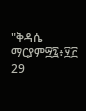"ቅዳሴ ማርያም፵፯፥፶፫
29